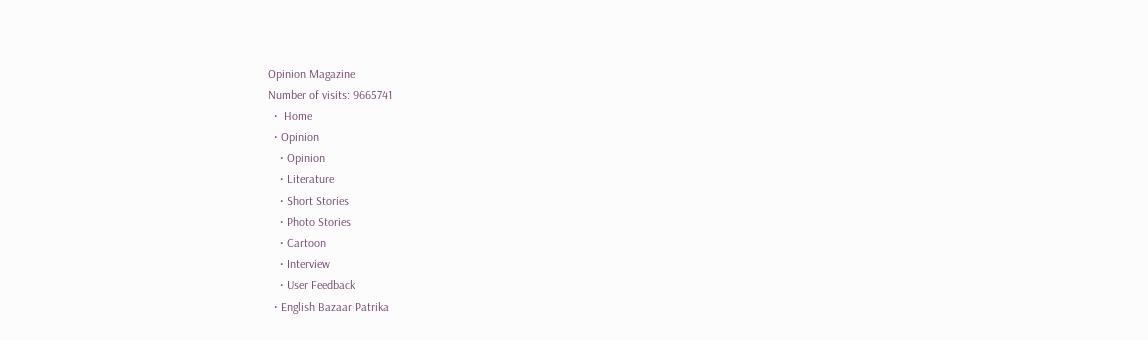Opinion Magazine
Number of visits: 9665741
  •  Home
  • Opinion
    • Opinion
    • Literature
    • Short Stories
    • Photo Stories
    • Cartoon
    • Interview
    • User Feedback
  • English Bazaar Patrika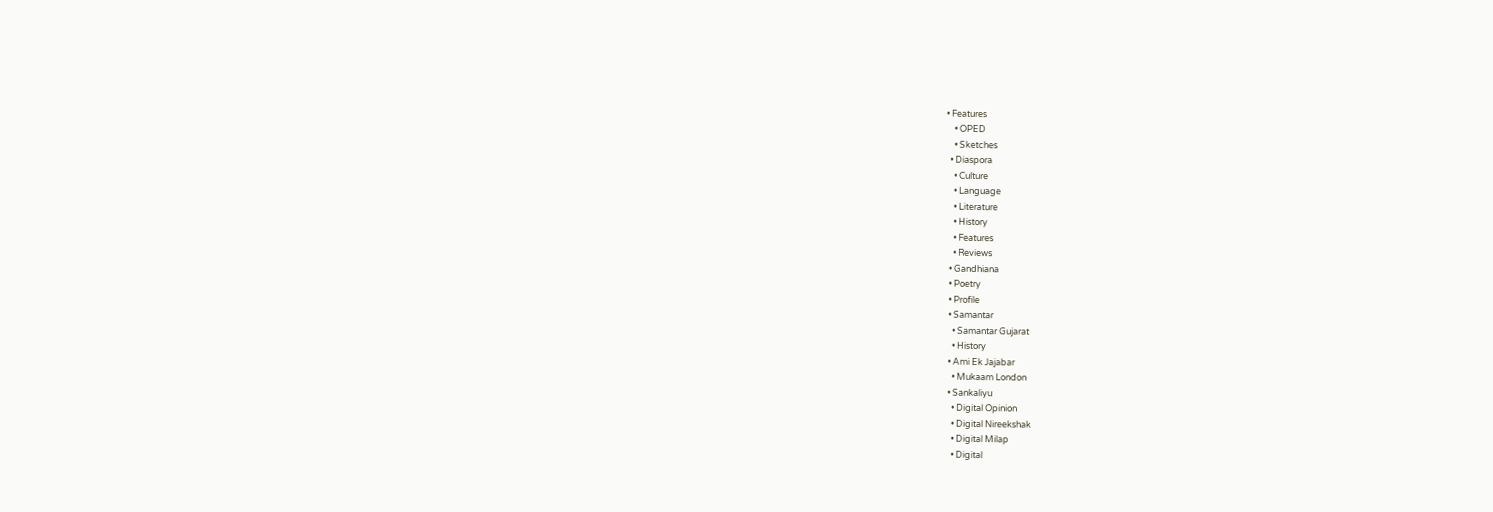• Features
    • OPED
    • Sketches
  • Diaspora
    • Culture
    • Language
    • Literature
    • History
    • Features
    • Reviews
  • Gandhiana
  • Poetry
  • Profile
  • Samantar
    • Samantar Gujarat
    • History
  • Ami Ek Jajabar
    • Mukaam London
  • Sankaliyu
    • Digital Opinion
    • Digital Nireekshak
    • Digital Milap
    • Digital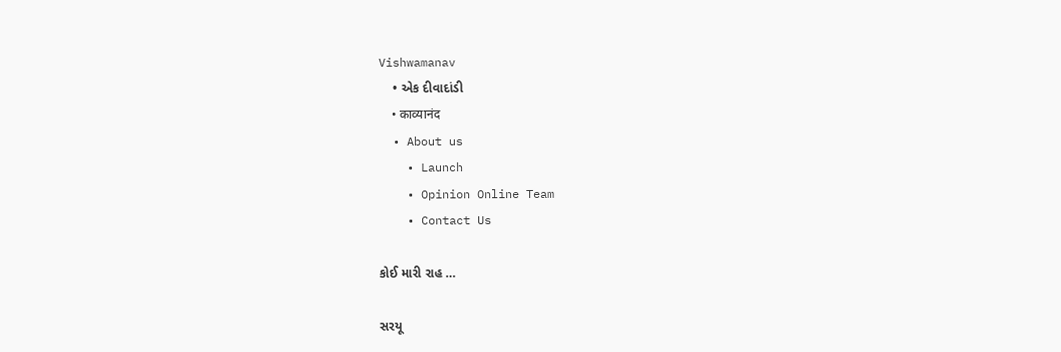Vishwamanav
    • એક દીવાદાંડી
    • काव्यानंद
  • About us
    • Launch
    • Opinion Online Team
    • Contact Us

કોઈ મારી રાહ …

સરયૂ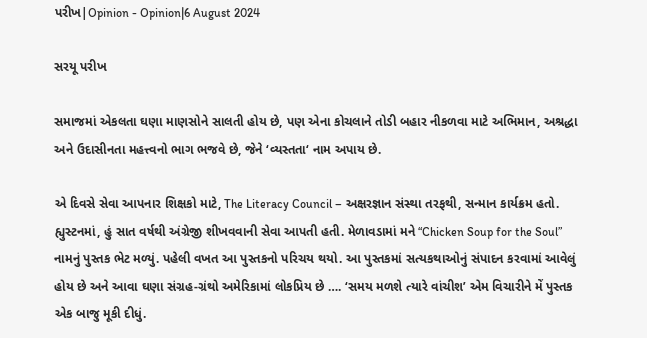પરીખ|Opinion - Opinion|6 August 2024

સરયૂ પરીખ

સમાજમાં એકલતા ઘણા માણસોને સાલતી હોય છે, પણ એના કોચલાને તોડી બહાર નીકળવા માટે અભિમાન, અશ્રદ્ધા અને ઉદાસીનતા મહત્ત્વનો ભાગ ભજવે છે, જેને ‘વ્યસ્તતા‘ નામ અપાય છે.

એ દિવસે સેવા આપનાર શિક્ષકો માટે, The Literacy Council – અક્ષરજ્ઞાન સંસ્થા તરફથી, સન્માન કાર્યક્રમ હતો. હ્યુસ્ટનમાં, હું સાત વર્ષથી અંગ્રેજી શીખવવાની સેવા આપતી હતી. મેળાવડામાં મને “Chicken Soup for the Soul” નામનું પુસ્તક ભેટ મળ્યું. પહેલી વખત આ પુસ્તકનો પરિચય થયો. આ પુસ્તકમાં સત્યકથાઓનું સંપાદન કરવામાં આવેલું હોય છે અને આવા ઘણા સંગ્રહ-ગ્રંથો અમેરિકામાં લોકપ્રિય છે …. ‘સમય મળશે ત્યારે વાંચીશ’ એમ વિચારીને મેં પુસ્તક એક બાજુ મૂકી દીધું.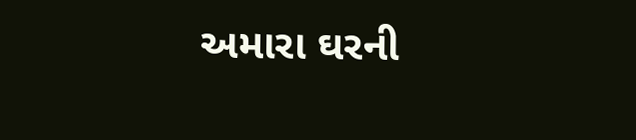અમારા ઘરની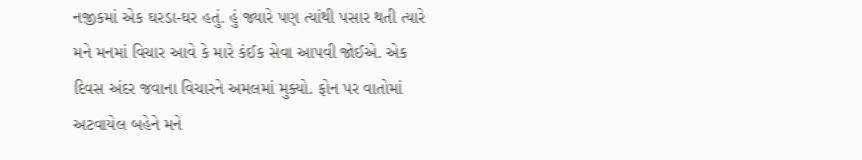નજીકમાં એક ઘરડા-ઘર હતું. હું જ્યારે પણ ત્યાંથી પસાર થતી ત્યારે મને મનમાં વિચાર આવે કે મારે કંઈક સેવા આપવી જોઈએ. એક દિવસ અંદર જવાના વિચારને અમલમાં મુક્યો. ફોન પર વાતોમાં અટવાયેલ બહેને મને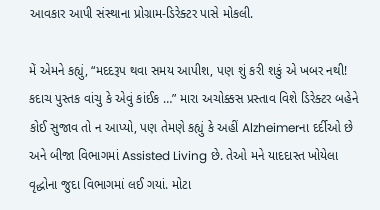આવકાર આપી સંસ્થાના પ્રોગ્રામ-ડિરેક્ટર પાસે મોકલી.

મેં એમને કહ્યું, “મદદરૂપ થવા સમય આપીશ, પણ શું કરી શકું એ ખબર નથી! કદાચ પુસ્તક વાંચુ કે એવું કાંઈક …” મારા અચોક્કસ પ્રસ્તાવ વિશે ડિરેક્ટર બહેને કોઈ સુજાવ તો ન આપ્યો, પણ તેમણે કહ્યું કે અહીં Alzheimerના દર્દીઓ છે અને બીજા વિભાગમાં Assisted Living છે. તેઓ મને યાદદાસ્ત ખોયેલા વૃદ્ધોના જુદા વિભાગમાં લઈ ગયાં. મોટા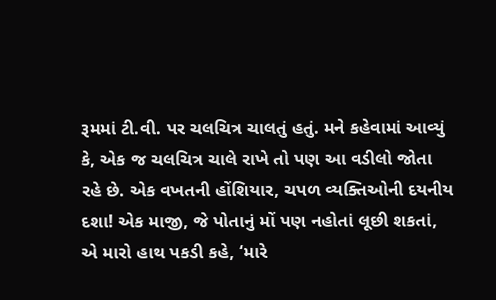રૂમમાં ટી.વી. પર ચલચિત્ર ચાલતું હતું. મને કહેવામાં આવ્યું કે, એક જ ચલચિત્ર ચાલે રાખે તો પણ આ વડીલો જોતા રહે છે. એક વખતની હોંશિયાર, ચપળ વ્યક્તિઓની દયનીય દશા! એક માજી, જે પોતાનું મોં પણ નહોતાં લૂછી શકતાં, એ મારો હાથ પકડી કહે, ‘મારે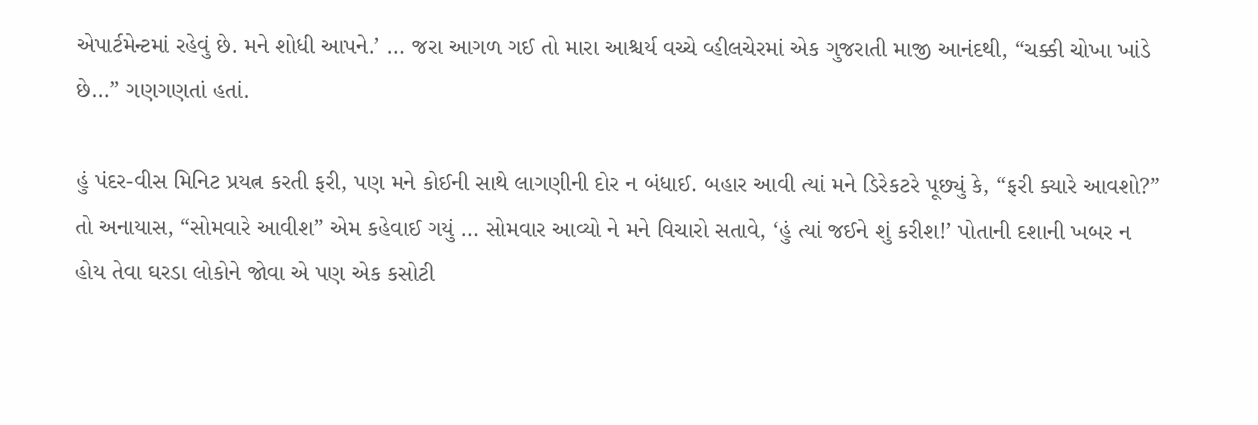એપાર્ટમેન્ટમાં રહેવું છે. મને શોધી આપને.’ … જરા આગળ ગઈ તો મારા આશ્ચર્ય વચ્ચે વ્હીલચેરમાં એક ગુજરાતી માજી આનંદથી, “ચક્કી ચોખા ખાંડે છે…” ગણગણતાં હતાં.

હું પંદર-વીસ મિનિટ પ્રયત્ન કરતી ફરી, પણ મને કોઈની સાથે લાગણીની દોર ન બંધાઈ. બહાર આવી ત્યાં મને ડિરેકટરે પૂછ્યું કે, “ફરી ક્યારે આવશો?” તો અનાયાસ, “સોમવારે આવીશ” એમ કહેવાઈ ગયું … સોમવાર આવ્યો ને મને વિચારો સતાવે, ‘હું ત્યાં જઈને શું કરીશ!’ પોતાની દશાની ખબર ન હોય તેવા ઘરડા લોકોને જોવા એ પણ એક કસોટી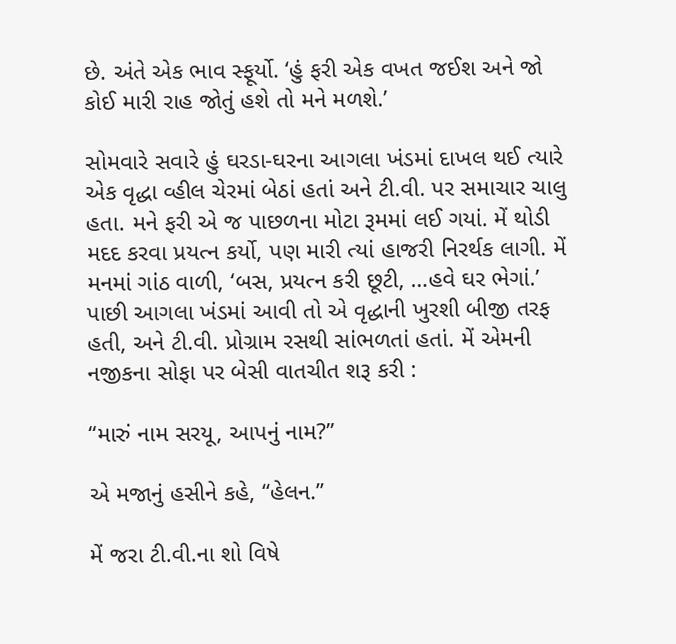છે. અંતે એક ભાવ સ્ફૂર્યો. ‘હું ફરી એક વખત જઈશ અને જો કોઈ મારી રાહ જોતું હશે તો મને મળશે.’

સોમવારે સવારે હું ઘરડા-ઘરના આગલા ખંડમાં દાખલ થઈ ત્યારે એક વૃદ્ધા વ્હીલ ચેરમાં બેઠાં હતાં અને ટી.વી. પર સમાચાર ચાલુ હતા. મને ફરી એ જ પાછળના મોટા રૂમમાં લઈ ગયાં. મેં થોડી મદદ કરવા પ્રયત્ન કર્યો, પણ મારી ત્યાં હાજરી નિરર્થક લાગી. મેં મનમાં ગાંઠ વાળી, ‘બસ, પ્રયત્ન કરી છૂટી, …હવે ઘર ભેગાં.’ પાછી આગલા ખંડમાં આવી તો એ વૃદ્ધાની ખુરશી બીજી તરફ હતી, અને ટી.વી. પ્રોગ્રામ રસથી સાંભળતાં હતાં. મેં એમની નજીકના સોફા પર બેસી વાતચીત શરૂ કરી :

“મારું નામ સરયૂ, આપનું નામ?”

એ મજાનું હસીને કહે, “હેલન.”

મેં જરા ટી.વી.ના શો વિષે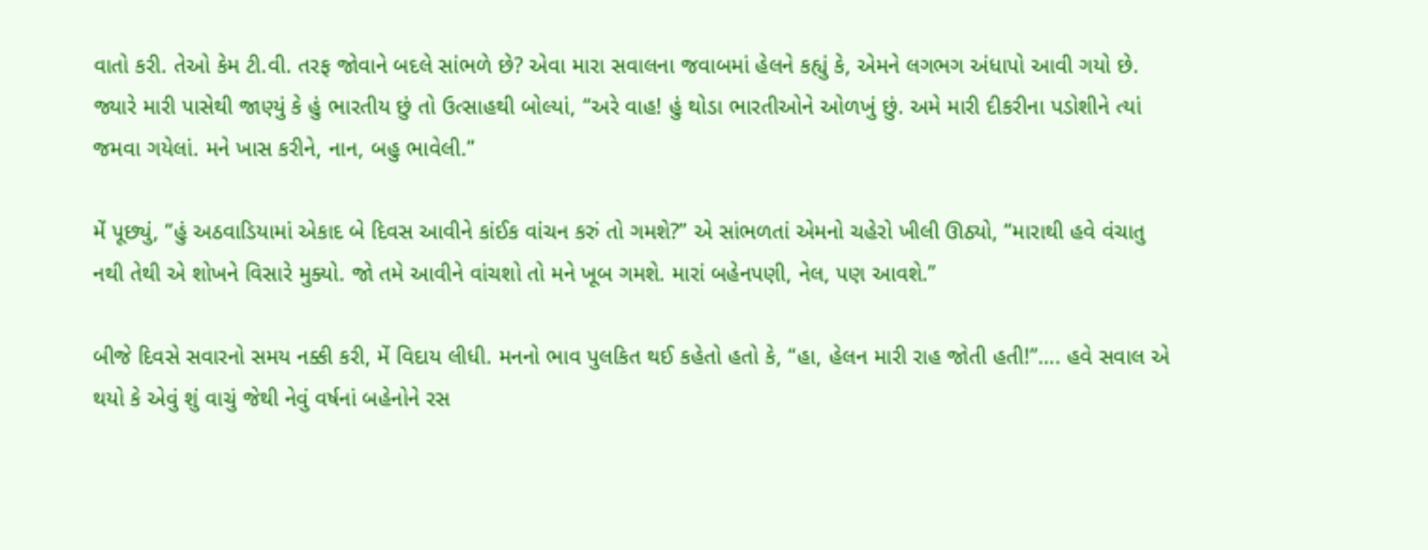વાતો કરી. તેઓ કેમ ટી.વી. તરફ જોવાને બદલે સાંભળે છે? એવા મારા સવાલના જવાબમાં હેલને કહ્યું કે, એમને લગભગ અંધાપો આવી ગયો છે. જ્યારે મારી પાસેથી જાણ્યું કે હું ભારતીય છું તો ઉત્સાહથી બોલ્યાં, “અરે વાહ! હું થોડા ભારતીઓને ઓળખું છું. અમે મારી દીકરીના પડોશીને ત્યાં જમવા ગયેલાં. મને ખાસ કરીને, નાન, બહુ ભાવેલી.”

મેં પૂછ્યું, “હું અઠવાડિયામાં એકાદ બે દિવસ આવીને કાંઈક વાંચન કરું તો ગમશે?” એ સાંભળતાં એમનો ચહેરો ખીલી ઊઠ્યો, “મારાથી હવે વંચાતુ નથી તેથી એ શોખને વિસારે મુક્યો. જો તમે આવીને વાંચશો તો મને ખૂબ ગમશે. મારાં બહેનપણી, નેલ, પણ આવશે.”

બીજે દિવસે સવારનો સમય નક્કી કરી, મેં વિદાય લીધી. મનનો ભાવ પુલકિત થઈ કહેતો હતો કે, “હા, હેલન મારી રાહ જોતી હતી!”…. હવે સવાલ એ થયો કે એવું શું વાચું જેથી નેવું વર્ષનાં બહેનોને રસ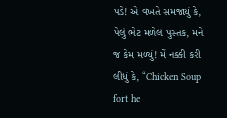પડે! એ વખતે સમજાયું કે, પેલું ભેટ મળેલ પુસ્તક, મને જ કેમ મળ્યું! મેં નક્કી કરી લીધું કે, “Chicken Soup fort he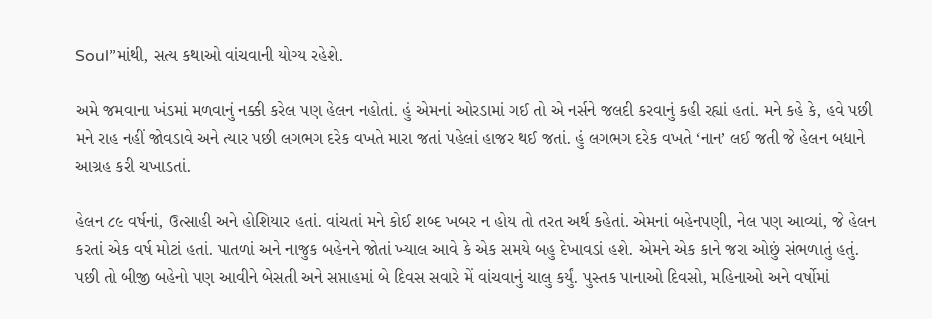Soul”માંથી, સત્ય કથાઓ વાંચવાની યોગ્ય રહેશે.

અમે જમવાના ખંડમાં મળવાનું નક્કી કરેલ પણ હેલન નહોતાં. હું એમનાં ઓરડામાં ગઈ તો એ નર્સને જલદી કરવાનું કહી રહ્યાં હતાં. મને કહે કે, હવે પછી મને રાહ નહીં જોવડાવે અને ત્યાર પછી લગભગ દરેક વખતે મારા જતાં પહેલાં હાજર થઈ જતાં. હું લગભગ દરેક વખતે ‘નાન’ લઈ જતી જે હેલન બધાને આગ્રહ કરી ચખાડતાં.

હેલન ૮૯ વર્ષનાં, ઉત્સાહી અને હોશિયાર હતાં. વાંચતાં મને કોઈ શબ્દ ખબર ન હોય તો તરત અર્થ કહેતાં. એમનાં બહેનપણી, નેલ પણ આવ્યાં, જે હેલન કરતાં એક વર્ષ મોટાં હતાં. પાતળાં અને નાજુક બહેનને જોતાં ખ્યાલ આવે કે એક સમયે બહુ દેખાવડાં હશે. એમને એક કાને જરા ઓછું સંભળાતું હતું. પછી તો બીજી બહેનો પણ આવીને બેસતી અને સપ્તાહમાં બે દિવસ સવારે મેં વાંચવાનું ચાલુ કર્યું. પુસ્તક પાનાઓ દિવસો, મહિનાઓ અને વર્ષોમાં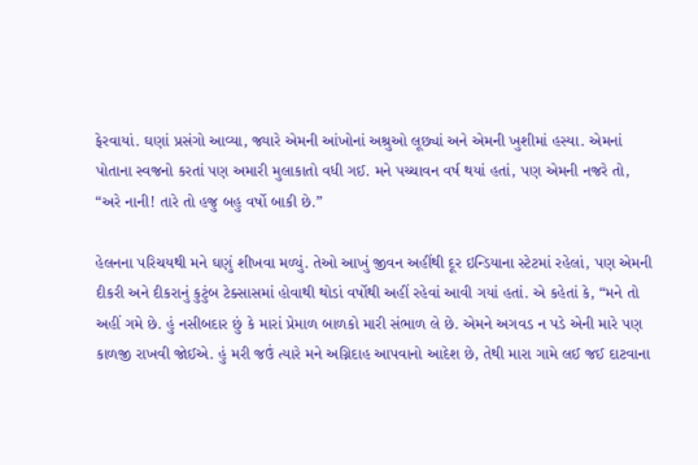ફેરવાયાં. ઘણાં પ્રસંગો આવ્યા, જ્યારે એમની આંખોનાં અશ્રુઓ લૂછ્યાં અને એમની ખુશીમાં હસ્યા. એમનાં પોતાના સ્વજનો કરતાં પણ અમારી મુલાકાતો વધી ગઈ. મને પચ્ચાવન વર્ષ થયાં હતાં, પણ એમની નજરે તો, “અરે નાની! તારે તો હજુ બહુ વર્ષો બાકી છે.”

હેલનના પરિચયથી મને ઘણું શીખવા મળ્યું. તેઓ આખું જીવન અહીંથી દૂર ઇન્ડિયાના સ્ટેટમાં રહેલાં, પણ એમની દીકરી અને દીકરાનું કુટુંબ ટેક્સાસમાં હોવાથી થોડાં વર્ષોથી અહીં રહેવાં આવી ગયાં હતાં. એ કહેતાં કે, “મને તો અહીં ગમે છે. હું નસીબદાર છું કે મારાં પ્રેમાળ બાળકો મારી સંભાળ લે છે. એમને અગવડ ન પડે એની મારે પણ કાળજી રાખવી જોઈએ. હું મરી જઉં ત્યારે મને અગ્નિદાહ આપવાનો આદેશ છે, તેથી મારા ગામે લઈ જઈ દાટવાના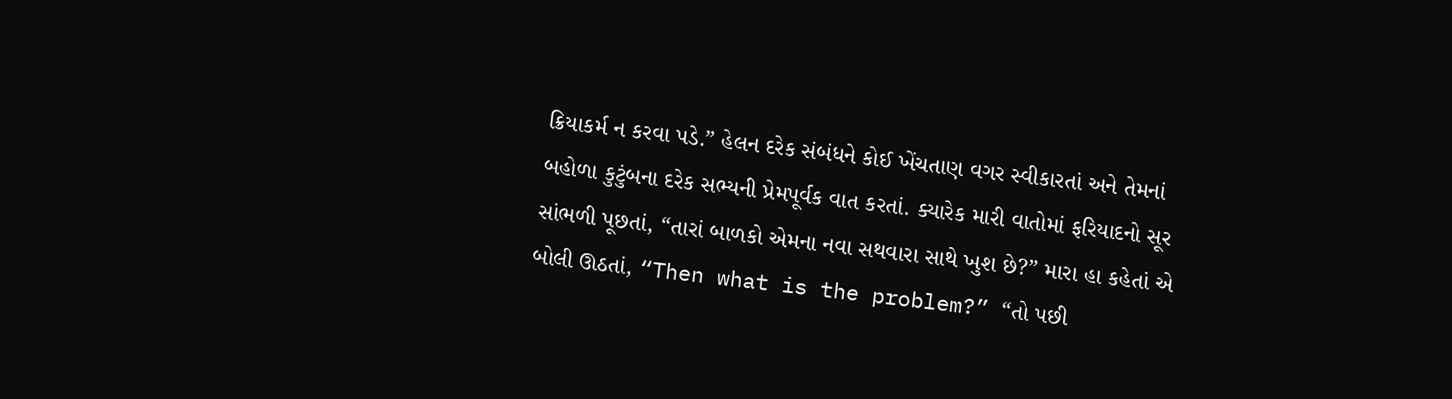ક્રિયાકર્મ ન કરવા પડે.” હેલન દરેક સંબંધને કોઈ ખેંચતાણ વગર સ્વીકારતાં અને તેમનાં બહોળા કુટુંબના દરેક સભ્યની પ્રેમપૂર્વક વાત કરતાં. ક્યારેક મારી વાતોમાં ફરિયાદનો સૂર સાંભળી પૂછતાં, “તારાં બાળકો એમના નવા સથવારા સાથે ખુશ છે?” મારા હા કહેતાં એ બોલી ઊઠતાં, “Then what is the problem?” “તો પછી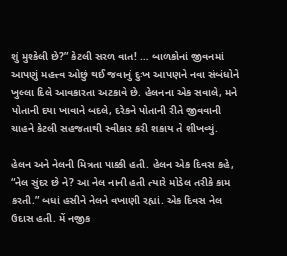શું મુશ્કેલી છે?” કેટલી સરળ વાત! … બાળકોનાં જીવનમાં આપણું મહત્ત્વ ઓછું થઈ જવાનું દુઃખ આપણને નવા સંબંધોને ખુલ્લા દિલે આવકારતા અટકાવે છે. હેલનના એક સવાલે, મને પોતાની દયા ખાવાને બદલે, દરેકને પોતાની રીતે જીવવાની ચાહને કેટલી સહજતાથી સ્વીકાર કરી શકાય તે શીખવ્યું.

હેલન અને નેલની મિત્રતા પાક્કી હતી. હેલન એક દિવસ કહે, “નેલ સુંદર છે ને? આ નેલ નાની હતી ત્યારે મોડેલ તરીકે કામ કરતી.” બધાં હસીને નેલને વખાણી રહ્યાં. એક દિવસ નેલ ઉદાસ હતી. મેં નજીક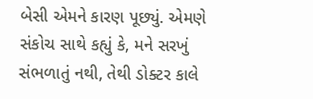બેસી એમને કારણ પૂછ્યું. એમણે સંકોચ સાથે કહ્યું કે, મને સરખું સંભળાતું નથી, તેથી ડોક્ટર કાલે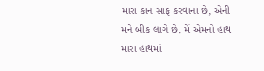મારા કાન સાફ કરવાના છે, એની મને બીક લાગે છે. મેં એમનો હાથ મારા હાથમાં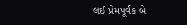લઈ પ્રેમપૂર્વક બે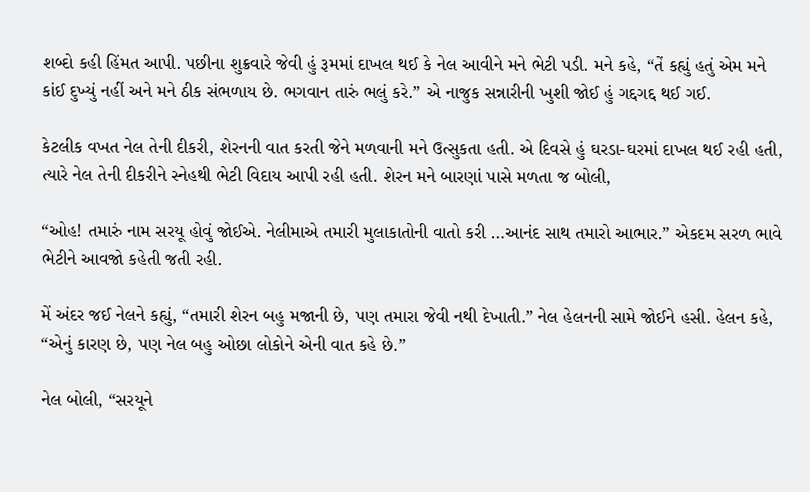શબ્દો કહી હિંમત આપી. પછીના શુક્રવારે જેવી હું રૂમમાં દાખલ થઈ કે નેલ આવીને મને ભેટી પડી. મને કહે, “તેં કહ્યું હતું એમ મને કાંઈ દુખ્યું નહીં અને મને ઠીક સંભળાય છે. ભગવાન તારું ભલું કરે.” એ નાજુક સન્નારીની ખુશી જોઈ હું ગદ્દગદ્દ થઈ ગઈ.

કેટલીક વખત નેલ તેની દીકરી, શેરનની વાત કરતી જેને મળવાની મને ઉત્સુકતા હતી. એ દિવસે હું ઘરડા-ઘરમાં દાખલ થઈ રહી હતી, ત્યારે નેલ તેની દીકરીને સ્નેહથી ભેટી વિદાય આપી રહી હતી. શેરન મને બારણાં પાસે મળતા જ બોલી,

“ઓહ! તમારું નામ સરયૂ હોવું જોઈએ. નેલીમાએ તમારી મુલાકાતોની વાતો કરી …આનંદ સાથ તમારો આભાર.” એકદમ સરળ ભાવે ભેટીને આવજો કહેતી જતી રહી.

મેં અંદર જઈ નેલને કહ્યું, “તમારી શેરન બહુ મજાની છે, પણ તમારા જેવી નથી દેખાતી.” નેલ હેલનની સામે જોઈને હસી. હેલન કહે, “એનું કારણ છે, પણ નેલ બહુ ઓછા લોકોને એની વાત કહે છે.”

નેલ બોલી, “સરયૂને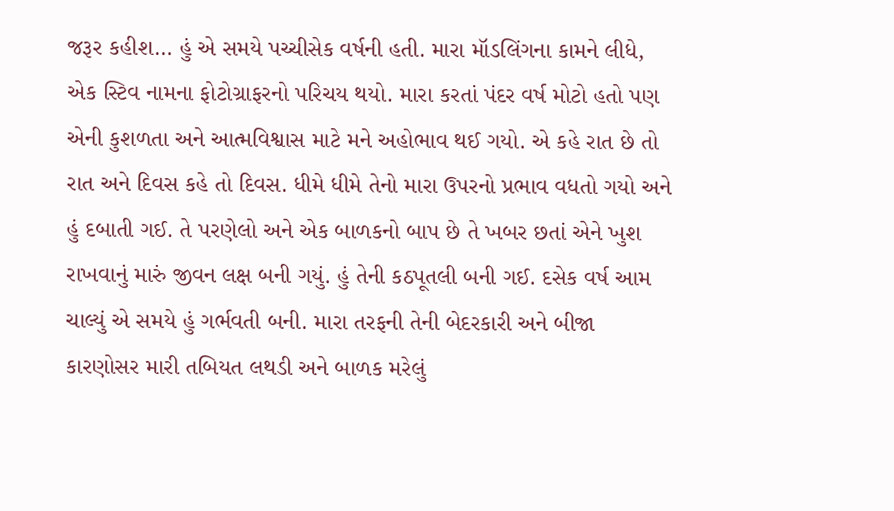જરૂર કહીશ… હું એ સમયે પચ્ચીસેક વર્ષની હતી. મારા મૉડલિંગના કામને લીધે, એક સ્ટિવ નામના ફોટોગ્રાફરનો પરિચય થયો. મારા કરતાં પંદર વર્ષ મોટો હતો પણ એની કુશળતા અને આત્મવિશ્વાસ માટે મને અહોભાવ થઈ ગયો. એ કહે રાત છે તો રાત અને દિવસ કહે તો દિવસ. ધીમે ધીમે તેનો મારા ઉપરનો પ્રભાવ વધતો ગયો અને હું દબાતી ગઈ. તે પરણેલો અને એક બાળકનો બાપ છે તે ખબર છતાં એને ખુશ રાખવાનું મારું જીવન લક્ષ બની ગયું. હું તેની કઠપૂતલી બની ગઈ. દસેક વર્ષ આમ ચાલ્યું એ સમયે હું ગર્ભવતી બની. મારા તરફની તેની બેદરકારી અને બીજા કારણોસર મારી તબિયત લથડી અને બાળક મરેલું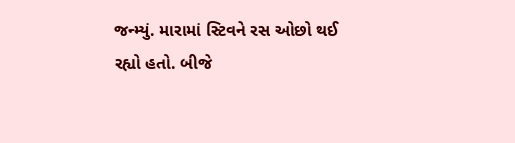જન્મ્યું. મારામાં સ્ટિવને રસ ઓછો થઈ રહ્યો હતો. બીજે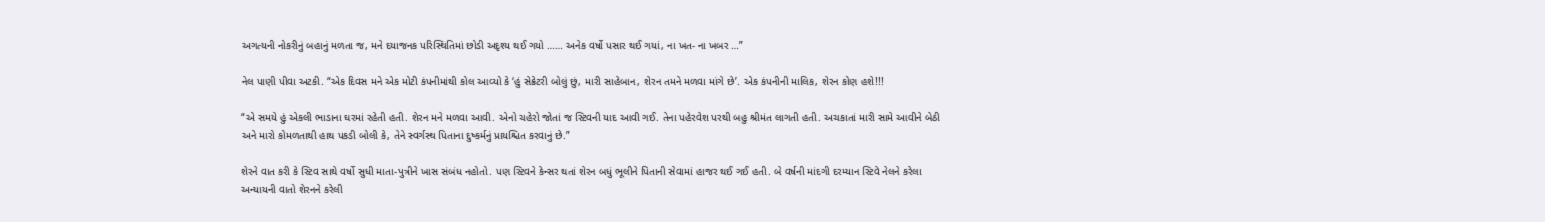અગત્યની નોકરીનું બહાનું મળતા જ, મને દયાજનક પરિસ્થિતિમાં છોડી અદૃશ્ય થઈ ગયો …… અનેક વર્ષો પસાર થઈ ગયાં, ના ખત- ના ખબર …”

નેલ પાણી પીવા અટકી. “એક દિવસ મને એક મોટી કંપનીમાંથી કોલ આવ્યો કે ‘હું સેક્રેટરી બોલું છું, મારી સાહેબાન, શેરન તમને મળવા માંગે છે’. એક કંપનીની માલિક, શેરન કોણ હશે!!!

“એ સમયે હું એકલી ભાડાના ઘરમાં રહેતી હતી. શેરન મને મળવા આવી. એનો ચહેરો જોતાં જ સ્ટિવની યાદ આવી ગઈ. તેના પહેરવેશ પરથી બહુ શ્રીમંત લાગતી હતી. અચકાતાં મારી સામે આવીને બેઠી અને મારો કોમળતાથી હાથ પકડી બોલી કે, તેને સ્વર્ગસ્થ પિતાના દુષ્કર્મનું પ્રાયશ્ચિત કરવાનું છે.”

શેરને વાત કરી કે સ્ટિવ સાથે વર્ષો સુધી માતા-પુત્રીને ખાસ સંબંધ નહોતો. પણ સ્ટિવને કેન્સર થતાં શેરન બધું ભૂલીને પિતાની સેવામાં હાજર થઈ ગઈ હતી. બે વર્ષની માંદગી દરમ્યાન સ્ટિવે નેલને કરેલા અન્યાયની વાતો શેરનને કરેલી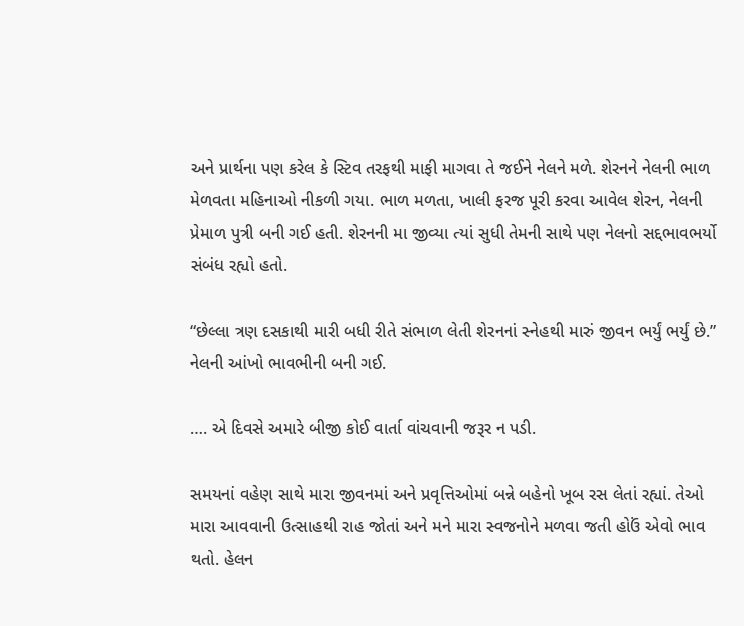અને પ્રાર્થના પણ કરેલ કે સ્ટિવ તરફથી માફી માગવા તે જઈને નેલને મળે. શેરનને નેલની ભાળ મેળવતા મહિનાઓ નીકળી ગયા. ભાળ મળતા, ખાલી ફરજ પૂરી કરવા આવેલ શેરન, નેલની પ્રેમાળ પુત્રી બની ગઈ હતી. શેરનની મા જીવ્યા ત્યાં સુધી તેમની સાથે પણ નેલનો સદ્દભાવભર્યો સંબંધ રહ્યો હતો.

“છેલ્લા ત્રણ દસકાથી મારી બધી રીતે સંભાળ લેતી શેરનનાં સ્નેહથી મારું જીવન ભર્યું ભર્યું છે.” નેલની આંખો ભાવભીની બની ગઈ.

…. એ દિવસે અમારે બીજી કોઈ વાર્તા વાંચવાની જરૂર ન પડી.

સમયનાં વહેણ સાથે મારા જીવનમાં અને પ્રવૃત્તિઓમાં બન્ને બહેનો ખૂબ રસ લેતાં રહ્યાં. તેઓ મારા આવવાની ઉત્સાહથી રાહ જોતાં અને મને મારા સ્વજનોને મળવા જતી હોઉં એવો ભાવ થતો. હેલન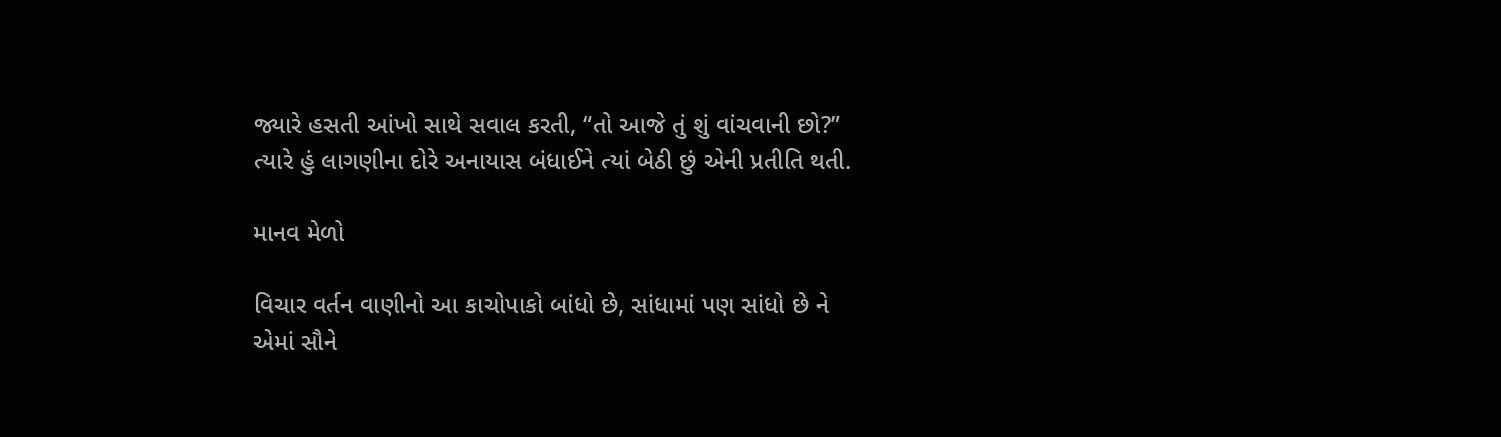જ્યારે હસતી આંખો સાથે સવાલ કરતી, “તો આજે તું શું વાંચવાની છો?” ત્યારે હું લાગણીના દોરે અનાયાસ બંધાઈને ત્યાં બેઠી છું એની પ્રતીતિ થતી.

માનવ મેળો

વિચાર વર્તન વાણીનો આ કાચોપાકો બાંધો છે, સાંધામાં પણ સાંધો છે ને એમાં સૌને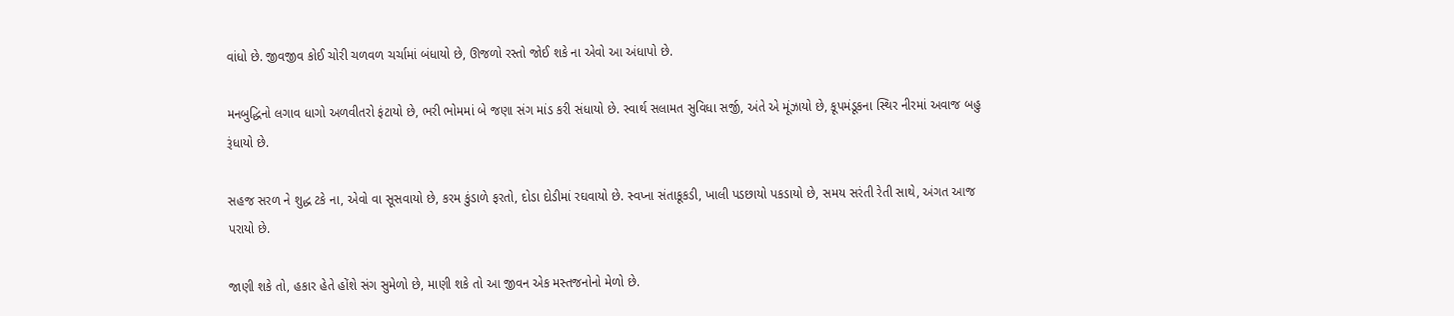વાંધો છે. જીવજીવ કોઈ ચોરી ચળવળ ચર્ચામાં બંધાયો છે, ઊજળો રસ્તો જોઈ શકે ના એવો આ અંધાપો છે.

મનબુદ્ધિનો લગાવ ધાગો અળવીતરો ફંટાયો છે, ભરી ભોમમાં બે જણા સંગ માંડ કરી સંધાયો છે. સ્વાર્થ સલામત સુવિધા સર્જી, અંતે એ મૂંઝાયો છે, કૂપમંડૂકના સ્થિર નીરમાં અવાજ બહુ રૂંધાયો છે.

સહજ સરળ ને શુદ્ધ ટકે ના, એવો વા સૂસવાયો છે, કરમ કુંડાળે ફરતો, દોડા દોડીમાં રઘવાયો છે. સ્વપ્ના સંતાકૂકડી, ખાલી પડછાયો પકડાયો છે, સમય સરંતી રેતી સાથે, અંગત આજ પરાયો છે.

જાણી શકે તો, હકાર હેતે હોંશે સંગ સુમેળો છે, માણી શકે તો આ જીવન એક મસ્તજનોનો મેળો છે.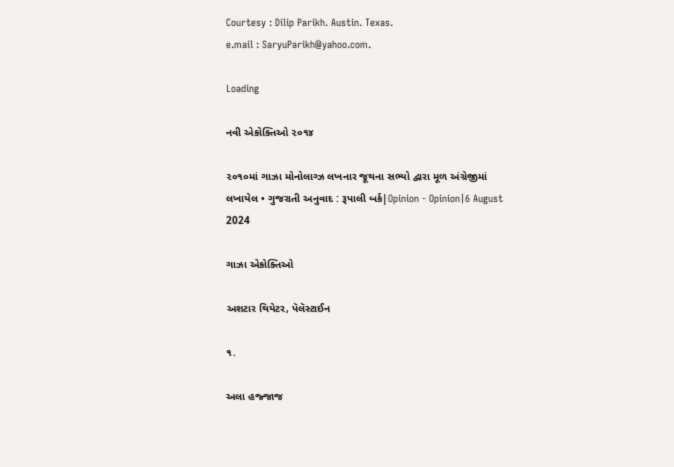Courtesy : Dilip Parikh. Austin. Texas.
e.mail : SaryuParikh@yahoo.com.

Loading

નવી એકોક્તિઓ ૨૦૧૪

૨૦૧૦માં ગાઝા મોનોલાગ્ઝ લખનાર જૂથના સભ્યો દ્વારા મૂળ અંગ્રેજીમાં લખાયેલ • ગુજરાતી અનુવાદ : રૂપાલી બર્ક|Opinion - Opinion|6 August 2024

ગાઝા એકોક્તિઓ

અશટાર થિયેટર, પૅલૅસ્ટાઈન

૧.

અલા હજ્જાજ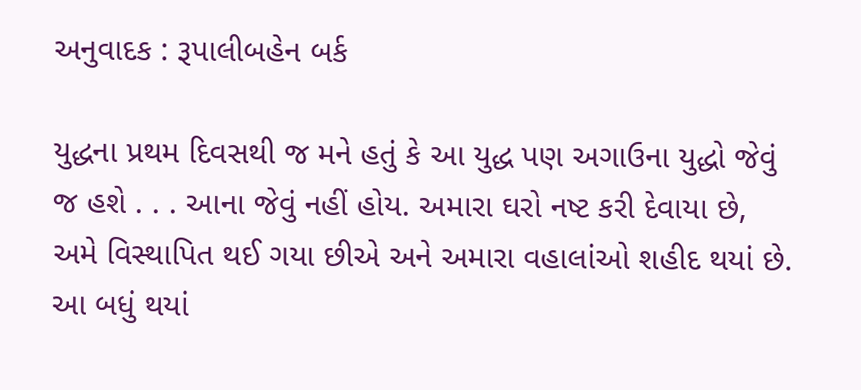અનુવાદક : રૂપાલીબહેન બર્ક

યુદ્ધના પ્રથમ દિવસથી જ મને હતું કે આ યુદ્ધ પણ અગાઉના યુદ્ધો જેવું જ હશે . . . આના જેવું નહીં હોય. અમારા ઘરો નષ્ટ કરી દેવાયા છે, અમે વિસ્થાપિત થઈ ગયા છીએ અને અમારા વહાલાંઓ શહીદ થયાં છે. આ બધું થયાં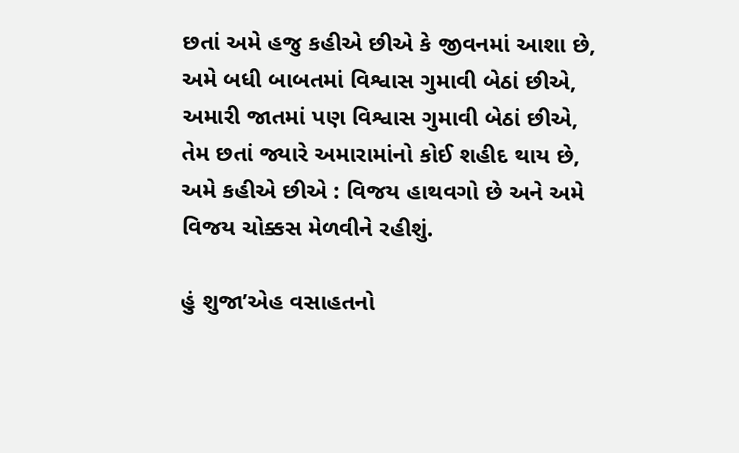છતાં અમે હજુ કહીએ છીએ કે જીવનમાં આશા છે, અમે બધી બાબતમાં વિશ્વાસ ગુમાવી બેઠાં છીએ, અમારી જાતમાં પણ વિશ્વાસ ગુમાવી બેઠાં છીએ, તેમ છતાં જ્યારે અમારામાંનો કોઈ શહીદ થાય છે, અમે કહીએ છીએ : વિજય હાથવગો છે અને અમે વિજય ચોક્કસ મેળવીને રહીશું.

હું શુજા’એહ વસાહતનો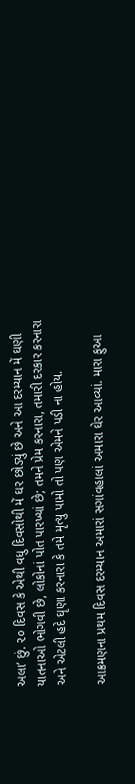અલા’ છું. ૨૦ દિવસ કે એથી વધુ દિવસોથી મેં ઘર છોડ્યું છે અને આ દરમ્યાન મેં ઘણી યાતનાઓ ભોગવી છે, લોકોનાં પોત પારખ્યાં છે; તમને પ્રેમ કરનારા, તમારી દરકાર કરનારા અને એટલી હદે ઘૃણા કરનારા કે તમે મૃત્યુ પામો તો પણ એમને પડી ના હોય.

આક્રમણના પ્રથમ દિવસ દરમ્યાન અમારાં સગાંવહાલાં અમારા ઘેર આવ્યાં. મારા ફુઆ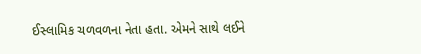ઈસ્લામિક ચળવળના નેતા હતા. એમને સાથે લઈને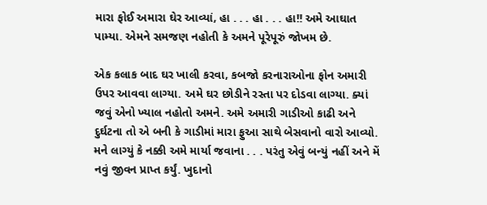મારા ફોઈ અમારા ઘેર આવ્યાં, હા . . . હા . . . હા!! અમે આઘાત પામ્યા. એમને સમજણ નહોતી કે અમને પૂરેપૂરું જોખમ છે.

એક કલાક બાદ ઘર ખાલી કરવા, કબજો કરનારાઓના ફોન અમારી ઉપર આવવા લાગ્યા. અમે ઘર છોડીને રસ્તા પર દોડવા લાગ્યા. ક્યાં જવું એનો ખ્યાલ નહોતો અમને. અમે અમારી ગાડીઓ કાઢી અને દુર્ઘટના તો એ બની કે ગાડીમાં મારા ફુઆ સાથે બેસવાનો વારો આવ્યો. મને લાગ્યું કે નક્કી અમે માર્યા જવાના . . . પરંતુ એવું બન્યું નહીં અને મેં નવું જીવન પ્રાપ્ત કર્યું. ખુદાનો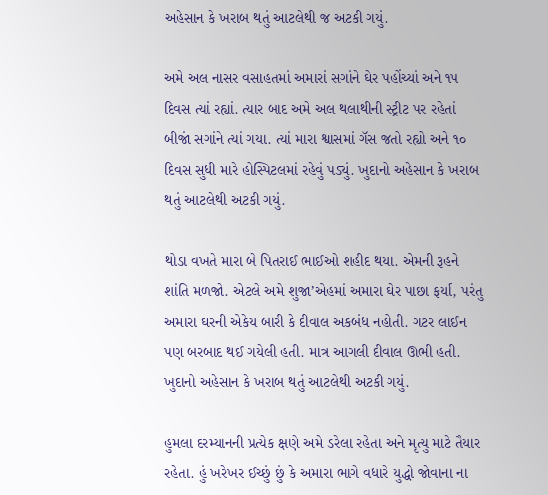અહેસાન કે ખરાબ થતું આટલેથી જ અટકી ગયું.

અમે અલ નાસર વસાહતમાં અમારાં સગાંને ઘેર પહોંચ્યાં અને ૧૫ દિવસ ત્યાં રહ્યાં. ત્યાર બાદ અમે અલ થલાથીની સ્ટ્રીટ પર રહેતાં બીજાં સગાંને ત્યાં ગયા. ત્યાં મારા શ્વાસમાં ગૅસ જતો રહ્યો અને ૧૦ દિવસ સુધી મારે હોસ્પિટલમાં રહેવું પડ્યું. ખુદાનો અહેસાન કે ખરાબ થતું આટલેથી અટકી ગયું.

થોડા વખતે મારા બે પિતરાઈ ભાઈઓ શહીદ થયા. એમની રૂહને શાંતિ મળજો. એટલે અમે શુજા’એહમાં અમારા ઘેર પાછા ફર્યા, પરંતુ અમારા ઘરની એકેય બારી કે દીવાલ અકબંધ નહોતી. ગટર લાઈન પણ બરબાદ થઈ ગયેલી હતી. માત્ર આગલી દીવાલ ઊભી હતી. ખુદાનો અહેસાન કે ખરાબ થતું આટલેથી અટકી ગયું.

હુમલા દરમ્યાનની પ્રત્યેક ક્ષણે અમે ડરેલા રહેતા અને મૃત્યુ માટે તૈયાર રહેતા. હું ખરેખર ઈચ્છું છું કે અમારા ભાગે વધારે યુદ્ધો જોવાના ના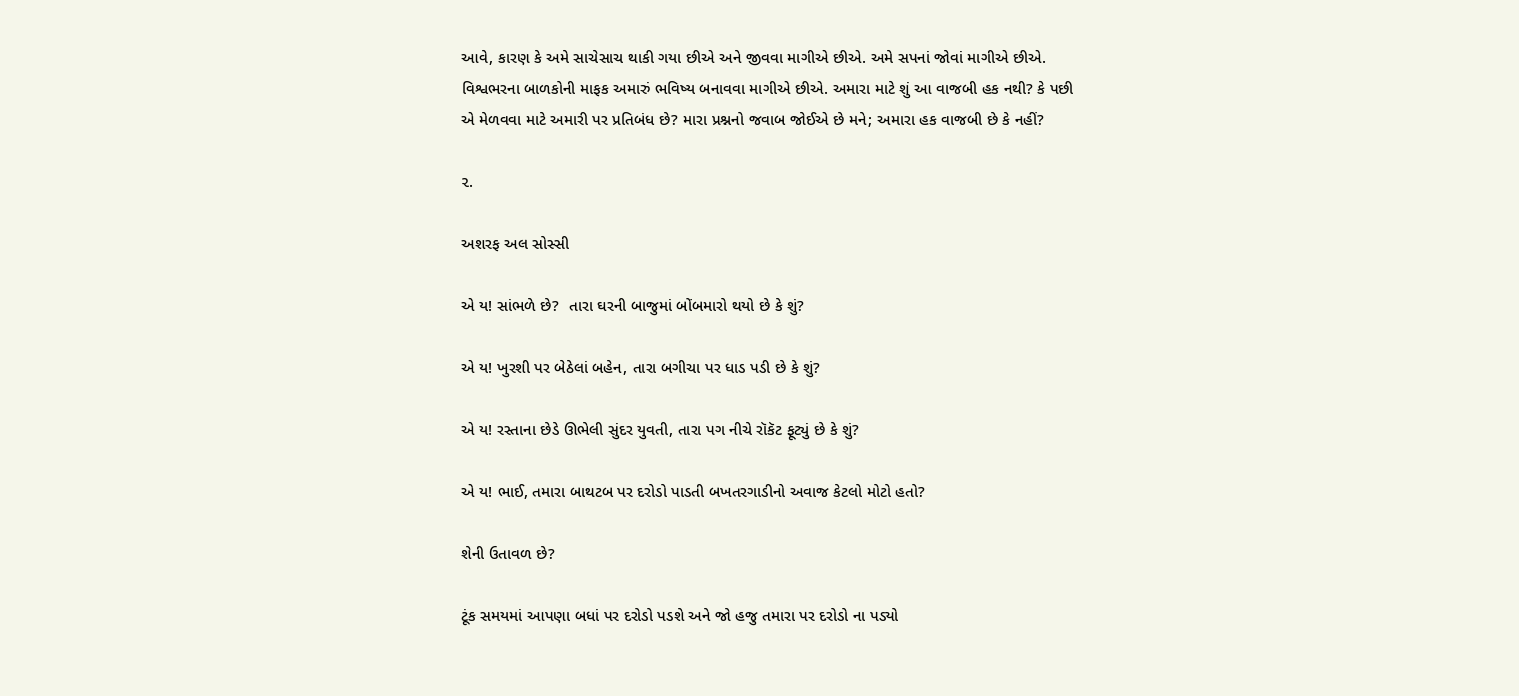આવે, કારણ કે અમે સાચેસાચ થાકી ગયા છીએ અને જીવવા માગીએ છીએ. અમે સપનાં જોવાં માગીએ છીએ. વિશ્વભરના બાળકોની માફક અમારું ભવિષ્ય બનાવવા માગીએ છીએ. અમારા માટે શું આ વાજબી હક નથી? કે પછી એ મેળવવા માટે અમારી પર પ્રતિબંધ છે? મારા પ્રશ્નનો જવાબ જોઈએ છે મને; અમારા હક વાજબી છે કે નહીં?

૨.

અશરફ અલ સોસ્સી

એ ય! સાંભળે છે?  તારા ઘરની બાજુમાં બોંબમારો થયો છે કે શું?

એ ય! ખુરશી પર બેઠેલાં બહેન, તારા બગીચા પર ધાડ પડી છે કે શું?

એ ય! રસ્તાના છેડે ઊભેલી સુંદર યુવતી, તારા પગ નીચે રૉકૅટ ફૂટ્યું છે કે શું?

એ ય! ભાઈ, તમારા બાથટબ પર દરોડો પાડતી બખતરગાડીનો અવાજ કેટલો મોટો હતો?

શેની ઉતાવળ છે?

ટૂંક સમયમાં આપણા બધાં પર દરોડો પડશે અને જો હજુ તમારા પર દરોડો ના પડ્યો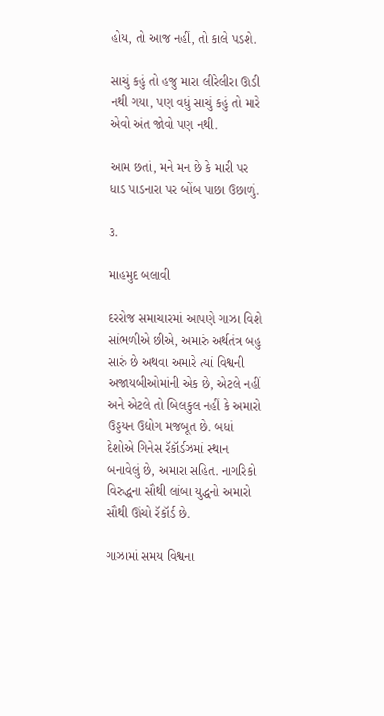હોય, તો આજ નહીં, તો કાલે પડશે.

સાચું કહું તો હજુ મારા લીરેલીરા ઊડી નથી ગયા, પણ વધું સાચું કહું તો મારે એવો અંત જોવો પણ નથી.

આમ છતાં, મને મન છે કે મારી પર ધાડ પાડનારા પર બોંબ પાછા ઉછાળું.

૩.

માહમુદ બલાવી

દરરોજ સમાચારમાં આપણે ગાઝા વિશે સાંભળીએ છીએ, અમારું અર્થતંત્ર બહુ સારું છે અથવા અમારે ત્યાં વિશ્વની અજાયબીઓમાંની એક છે, એટલે નહીં અને એટલે તો બિલકુલ નહીં કે અમારો ઉડ્ડયન ઉદ્યોગ મજબૂત છે. બધાં દેશોએ ગિનેસ રૅકૉર્ડઝમાં સ્થાન બનાવેલું છે, અમારા સહિત. નાગરિકો વિરુદ્ધના સૌથી લાંબા યુદ્ધનો અમારો સૌથી ઊંચો રૅકૉર્ડ છે.

ગાઝામાં સમય વિશ્વના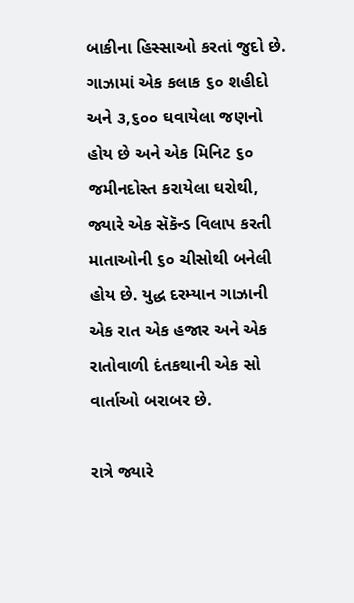બાકીના હિસ્સાઓ કરતાં જુદો છે. ગાઝામાં એક કલાક ૬૦ શહીદો અને ૩,૬૦૦ ઘવાયેલા જણનો હોય છે અને એક મિનિટ ૬૦ જમીનદોસ્ત કરાયેલા ઘરોથી, જ્યારે એક સૅકૅન્ડ વિલાપ કરતી માતાઓની ૬૦ ચીસોથી બનેલી હોય છે. યુદ્ધ દરમ્યાન ગાઝાની એક રાત એક હજાર અને એક રાતોવાળી દંતકથાની એક સો વાર્તાઓ બરાબર છે.

રાત્રે જ્યારે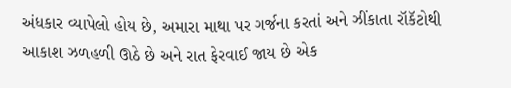અંધકાર વ્યાપેલો હોય છે, અમારા માથા પર ગર્જના કરતાં અને ઝીંકાતા રૉકૅટોથી આકાશ ઝળહળી ઊઠે છે અને રાત ફેરવાઈ જાય છે એક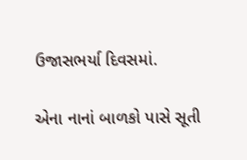ઉજાસભર્યા દિવસમાં.

એના નાનાં બાળકો પાસે સૂતી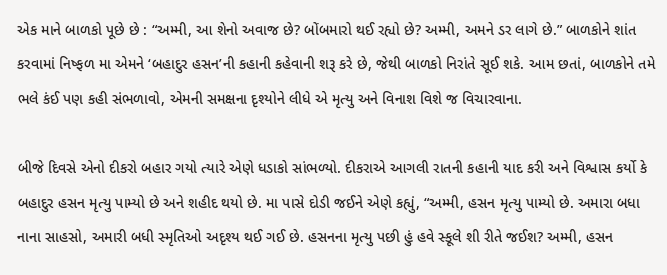એક માને બાળકો પૂછે છે : “અમ્મી, આ શેનો અવાજ છે? બોંબમારો થઈ રહ્યો છે? અમ્મી, અમને ડર લાગે છે.” બાળકોને શાંત કરવામાં નિષ્ફળ મા એમને ‘બહાદુર હસન’ની કહાની કહેવાની શરૂ કરે છે, જેથી બાળકો નિરાંતે સૂઈ શકે. આમ છતાં, બાળકોને તમે ભલે કંઈ પણ કહી સંભળાવો, એમની સમક્ષના દૃશ્યોને લીધે એ મૃત્યુ અને વિનાશ વિશે જ વિચારવાના.

બીજે દિવસે એનો દીકરો બહાર ગયો ત્યારે એણે ધડાકો સાંભળ્યો. દીકરાએ આગલી રાતની કહાની યાદ કરી અને વિશ્વાસ કર્યો કે બહાદુર હસન મૃત્યુ પામ્યો છે અને શહીદ થયો છે. મા પાસે દોડી જઈને એણે કહ્યું, “અમ્મી, હસન મૃત્યુ પામ્યો છે. અમારા બધા નાના સાહસો, અમારી બધી સ્મૃતિઓ અદૃશ્ય થઈ ગઈ છે. હસનના મૃત્યુ પછી હું હવે સ્કૂલે શી રીતે જઈશ? અમ્મી, હસન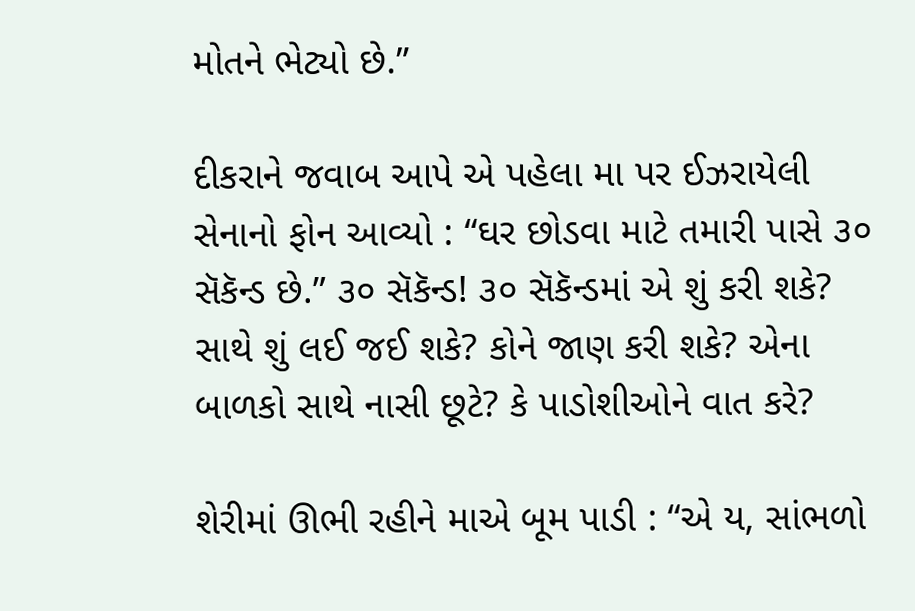મોતને ભેટ્યો છે.”

દીકરાને જવાબ આપે એ પહેલા મા પર ઈઝરાયેલી સેનાનો ફોન આવ્યો : “ઘર છોડવા માટે તમારી પાસે ૩૦ સૅકૅન્ડ છે.” ૩૦ સૅકૅન્ડ! ૩૦ સૅકૅન્ડમાં એ શું કરી શકે? સાથે શું લઈ જઈ શકે? કોને જાણ કરી શકે? એના બાળકો સાથે નાસી છૂટે? કે પાડોશીઓને વાત કરે?

શેરીમાં ઊભી રહીને માએ બૂમ પાડી : “એ ય, સાંભળો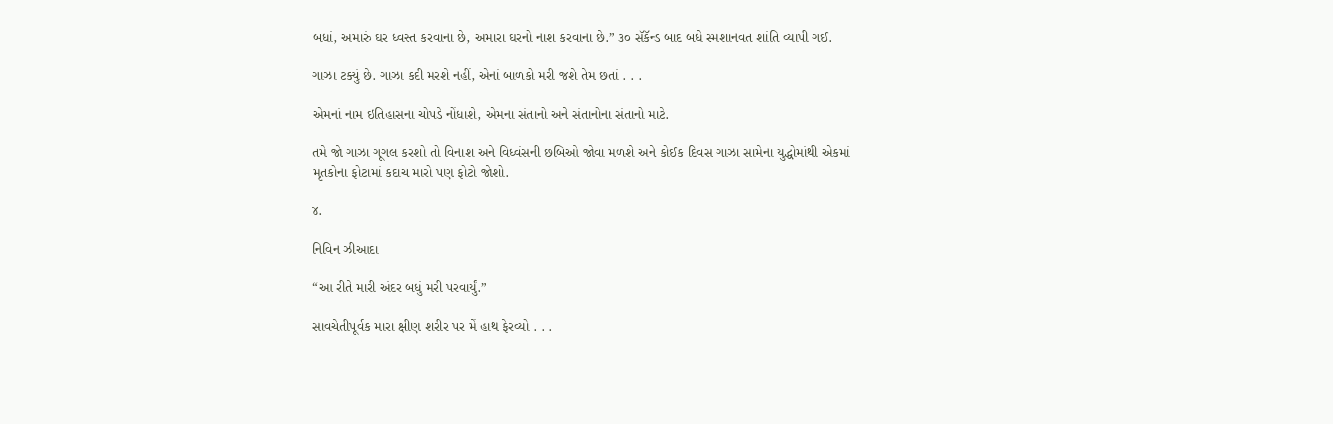બધાં, અમારું ઘર ધ્વસ્ત કરવાના છે, અમારા ઘરનો નાશ કરવાના છે.” ૩૦ સૅકૅન્ડ બાદ બધે સ્મશાનવત શાંતિ વ્યાપી ગઈ.

ગાઝા ટક્યું છે. ગાઝા કદી મરશે નહીં, એનાં બાળકો મરી જશે તેમ છતાં . . .

એમનાં નામ ઇતિહાસના ચોપડે નોંધાશે, એમના સંતાનો અને સંતાનોના સંતાનો માટે.

તમે જો ગાઝા ગૂગલ કરશો તો વિનાશ અને વિધ્વંસની છબિઓ જોવા મળશે અને કોઈક દિવસ ગાઝા સામેના યુદ્ધોમાંથી એકમાં મૃતકોના ફોટામાં કદાચ મારો પણ ફોટો જોશો.

૪.

નિવિન ઝીઆદા

“આ રીતે મારી અંદર બધું મરી પરવાર્યું.”

સાવચેતીપૂર્વક મારા ક્ષીણ શરીર પર મેં હાથ ફેરવ્યો . . .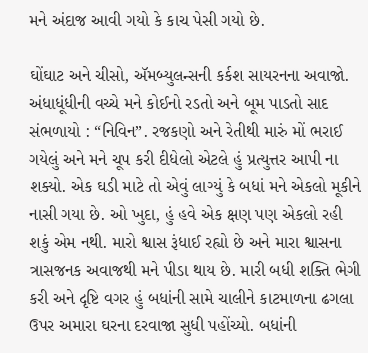મને અંદાજ આવી ગયો કે કાચ પેસી ગયો છે.

ઘોંઘાટ અને ચીસો, ઍમબ્યુલન્સની કર્કશ સાયરનના અવાજો. અંધાધૂંધીની વચ્ચે મને કોઈનો રડતો અને બૂમ પાડતો સાદ સંભળાયો : “નિવિન”. રજકણો અને રેતીથી મારું મોં ભરાઈ ગયેલું અને મને ચૂપ કરી દીધેલો એટલે હું પ્રત્યુત્તર આપી ના શક્યો. એક ઘડી માટે તો એવું લાગ્યું કે બધાં મને એકલો મૂકીને નાસી ગયા છે. ઓ ખુદા, હું હવે એક ક્ષણ પણ એકલો રહી શકું એમ નથી. મારો શ્વાસ રૂંધાઈ રહ્યો છે અને મારા શ્વાસના ત્રાસજનક અવાજથી મને પીડા થાય છે. મારી બધી શક્તિ ભેગી કરી અને દૃષ્ટિ વગર હું બધાંની સામે ચાલીને કાટમાળના ઢગલા ઉપર અમારા ઘરના દરવાજા સુધી પહોંચ્યો. બધાંની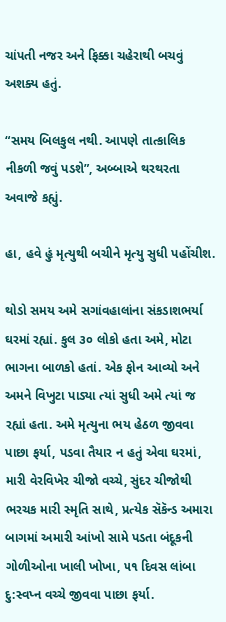ચાંપતી નજર અને ફિક્કા ચહેરાથી બચવું અશક્ય હતું.

“સમય બિલકુલ નથી. આપણે તાત્કાલિક નીકળી જવું પડશે”, અબ્બાએ થરથરતા અવાજે કહ્યું.

હા, હવે હું મૃત્યુથી બચીને મૃત્યુ સુધી પહોંચીશ.

થોડો સમય અમે સગાંવહાલાંના સંકડાશભર્યા ઘરમાં રહ્યાં. કુલ ૩૦ લોકો હતા અમે, મોટા ભાગના બાળકો હતાં. એક ફોન આવ્યો અને અમને વિખુટા પાડ્યા ત્યાં સુધી અમે ત્યાં જ રહ્યાં હતા. અમે મૃત્યુના ભય હેઠળ જીવવા પાછા ફર્યા, પડવા તૈયાર ન હતું એવા ઘરમાં, મારી વેરવિખેર ચીજો વચ્ચે, સુંદર ચીજોથી ભરચક મારી સ્મૃતિ સાથે, પ્રત્યેક સૅકૅન્ડ અમારા બાગમાં અમારી આંખો સામે પડતા બંદૂકની ગોળીઓના ખાલી ખોખા, ૫૧ દિવસ લાંબા દુ:સ્વપ્ન વચ્ચે જીવવા પાછા ફર્યા.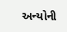અન્યોની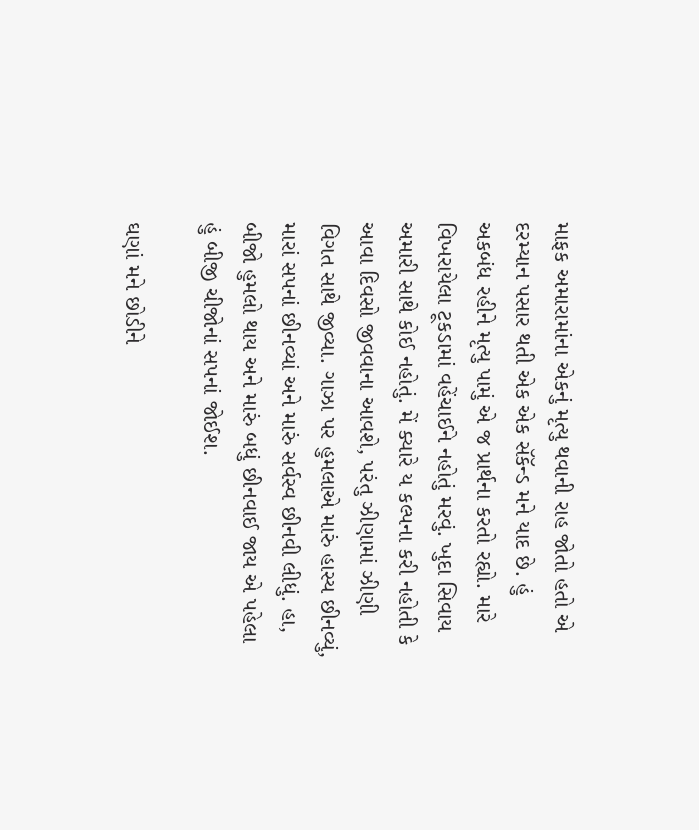માફક અમારામાંના એકનું મૃત્યુ થવાની રાહ જોતો હતો એ દરમ્યાન પસાર થતી એક એક સૅકૅન્ડ મને યાદ છે. હું અકબંધ રહીને મૃત્યુ પામું એ જ પ્રાર્થના કરતો રહ્યો. મારે વિખરાયેલા ટૂકડામાં વહેંચાઈને નહોતું મરવું. ખુદા સિવાય અમારી સાથે કોઈ નહોતું. મેં ક્યારે ય કલ્પના કરી નહોતી કે આવા દિવસો જીવવાના આવશે, પરંતુ ઝીણામાં ઝીણી વિગત સાથે જીવ્યા. ગાઝા પર હુમલાએ મારું હાસ્ય છીનવ્યું, મારાં સપનાં છીનવ્યાં અને મારું સર્વસ્વ છીનવી લીધું. હા, બીજો હુમલો થાય અને મારું બધું છીનવાઈ જાય એ પહેલા હું બીજી ચીજોનાં સપનાં જોઈશ.

ઘણાં મને છોડીને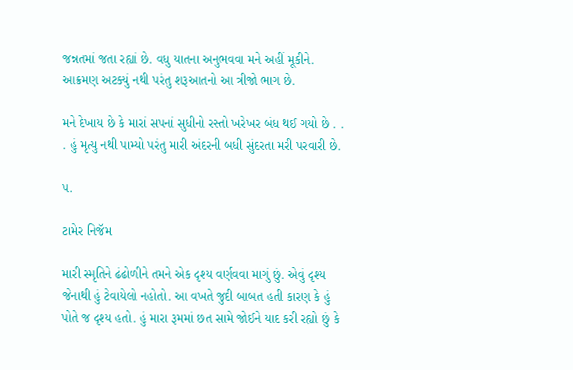જન્નતમાં જતા રહ્યાં છે. વધુ યાતના અનુભવવા મને અહીં મૂકીને. આક્રમણ અટક્યું નથી પરંતુ શરૂઆતનો આ ત્રીજો ભાગ છે.

મને દેખાય છે કે મારાં સપનાં સુધીનો રસ્તો ખરેખર બંધ થઈ ગયો છે . . . હું મૃત્યુ નથી પામ્યો પરંતુ મારી અંદરની બધી સુંદરતા મરી પરવારી છે.

૫.

ટામેર નિજૅમ

મારી સ્મૃતિને ઢંઢોળીને તમને એક દૃશ્ય વર્ણવવા માગું છું. એવું દૃશ્ય જેનાથી હું ટેવાયેલો નહોતો. આ વખતે જુદી બાબત હતી કારણ કે હું પોતે જ દૃશ્ય હતો. હું મારા રૂમમાં છત સામે જોઈને યાદ કરી રહ્યો છું કે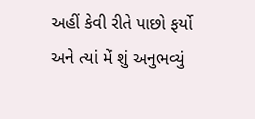અહીં કેવી રીતે પાછો ફર્યો અને ત્યાં મેં શું અનુભવ્યું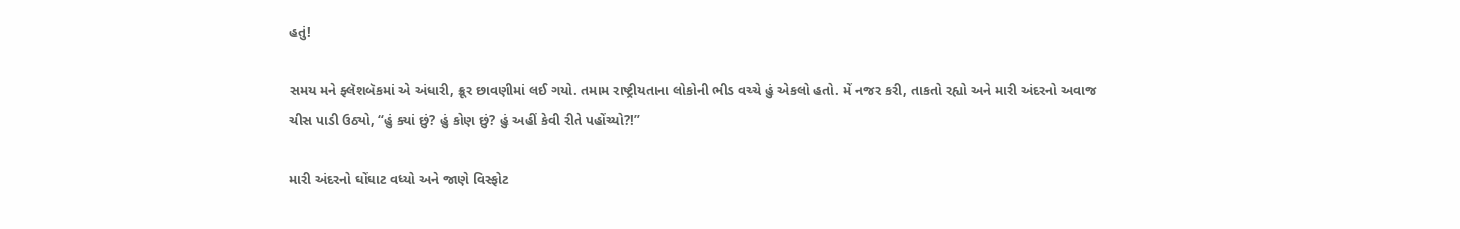હતું!

સમય મને ફ્લૅશબૅકમાં એ અંધારી, ક્રૂર છાવણીમાં લઈ ગયો. તમામ રાષ્ટ્રીયતાના લોકોની ભીડ વચ્ચે હું એકલો હતો. મેં નજર કરી, તાકતો રહ્યો અને મારી અંદરનો અવાજ ચીસ પાડી ઉઠ્યો, “હું ક્યાં છું? હું કોણ છું? હું અહીં કેવી રીતે પહોંચ્યો?!”

મારી અંદરનો ઘોંઘાટ વધ્યો અને જાણે વિસ્ફોટ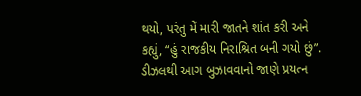થયો, પરંતુ મેં મારી જાતને શાંત કરી અને કહ્યું, “હું રાજકીય નિરાશ્રિત બની ગયો છું”. ડીઝલથી આગ બુઝાવવાનો જાણે પ્રયત્ન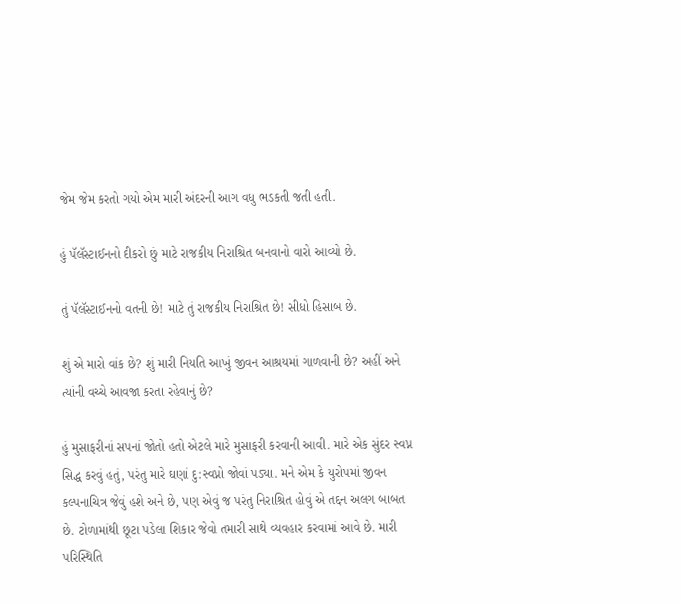જેમ જેમ કરતો ગયો એમ મારી અંદરની આગ વધુ ભડકતી જતી હતી.

હું પૅલૅસ્ટાઈનનો દીકરો છું માટે રાજકીય નિરાશ્રિત બનવાનો વારો આવ્યો છે.

તું પૅલૅસ્ટાઈનનો વતની છે! માટે તું રાજકીય નિરાશ્રિત છે! સીધો હિસાબ છે.

શું એ મારો વાંક છે? શું મારી નિયતિ આખું જીવન આશ્રયમાં ગાળવાની છે? અહીં અને ત્યાંની વચ્ચે આવજા કરતા રહેવાનું છે?

હું મુસાફરીનાં સપનાં જોતો હતો એટલે મારે મુસાફરી કરવાની આવી. મારે એક સુંદર સ્વપ્ન સિદ્ધ કરવું હતું, પરંતુ મારે ઘણાં દુ:સ્વપ્નો જોવાં પડ્યા. મને એમ કે યુરોપમાં જીવન કલ્પનાચિત્ર જેવું હશે અને છે, પણ એવું જ પરંતુ નિરાશ્રિત હોવું એ તદ્દન અલગ બાબત છે. ટોળામાંથી છૂટા પડેલા શિકાર જેવો તમારી સાથે વ્યવહાર કરવામાં આવે છે. મારી પરિસ્થિતિ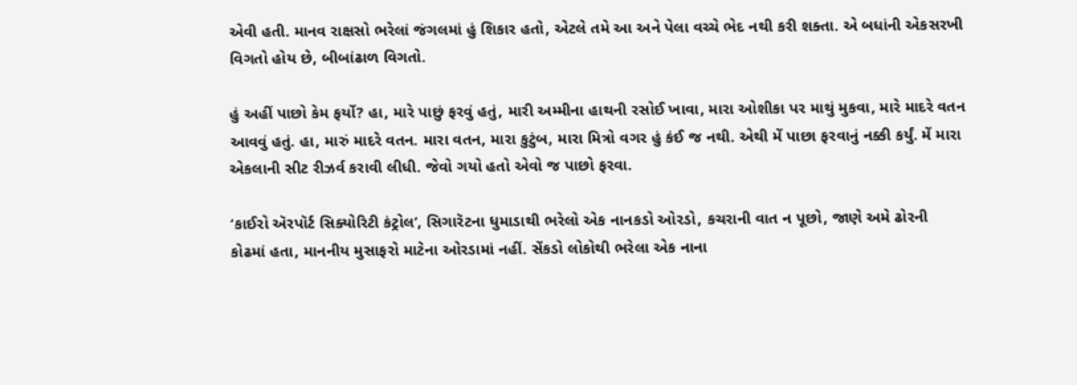એવી હતી. માનવ રાક્ષસો ભરેલાં જંગલમાં હું શિકાર હતો, એટલે તમે આ અને પેલા વચ્ચે ભેદ નથી કરી શક્તા. એ બધાંની એકસરખી વિગતો હોય છે, બીબાંઢાળ વિગતો.

હું અહીં પાછો કેમ ફર્યો? હા, મારે પાછું ફરવું હતું, મારી અમ્મીના હાથની રસોઈ ખાવા, મારા ઓશીકા પર માથું મુકવા, મારે માદરે વતન આવવું હતું. હા, મારું માદરે વતન. મારા વતન, મારા કુટુંબ, મારા મિત્રો વગર હું કંઈ જ નથી. એથી મેં પાછા ફરવાનું નક્કી કર્યું. મેં મારા એકલાની સીટ રીઝર્વ કરાવી લીધી. જેવો ગયો હતો એવો જ પાછો ફરવા.

‘કાઈરો ઍરપૉર્ટ સિક્યોરિટી કંટ્રોલ’, સિગારૅટના ધુમાડાથી ભરેલો એક નાનકડો ઓરડો, કચરાની વાત ન પૂછો, જાણે અમે ઢોરની કોઢમાં હતા, માનનીય મુસાફરો માટેના ઓરડામાં નહીં. સેંકડો લોકોથી ભરેલા એક નાના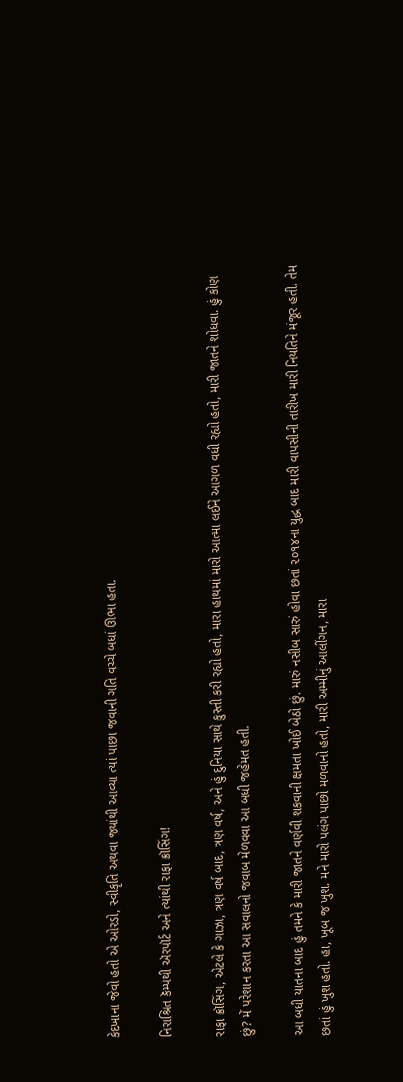કેદખાના જેવો હતો એ ઓરડો, સ્વીકૃતિ અથવા જ્યાંથી આવ્યા ત્યાં પાછા જવાની ગતિ વચ્ચે બધાં ઊભા હતા.

નિરાશ્રિત કૅમ્પથી ઍરપૉર્ટ અને ત્યાંથી રાફા ક્રૉસિંગ!

રાફા ક્રૉસિંગ, એટલે કે ગાઝા, ત્રણ વર્ષ બાદ, ત્રણ વર્ષ, અને હું દુનિયા સાથે કુસ્તી કરી રહ્યો હતો, મારા હાથમાં મારો આત્મા લઈને આગળ વધી રહ્યો હતો, મારી જાતને શોધવા. હું કોણ છું? મેં પરેશાન કરતા આ સવાલનો જવાબ મેળવવા આ બધી જહેમત હતી.

આ બધી યાતના બાદ હું તમને કે મારી જાતને વર્ણવી શકવાની ક્ષમતા ખોઈ બેઠો છું. મારું નસીબ સારું હોવા છતાં ૨૦૧૪ના યુદ્ધ બાદ મારી વાપસીની તારીખ મારી નિયતિને મંજૂર હતી. તેમ છતાં હું ખુશ હતો. હા, ખૂબ જ ખુશ. મને મારો પલંગ પાછો મળવાનો હતો, મારી અમ્મીનું આલીંગન, મારા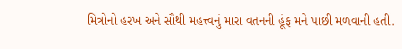મિત્રોનો હરખ અને સૌથી મહત્ત્વનું મારા વતનની હૂંફ મને પાછી મળવાની હતી.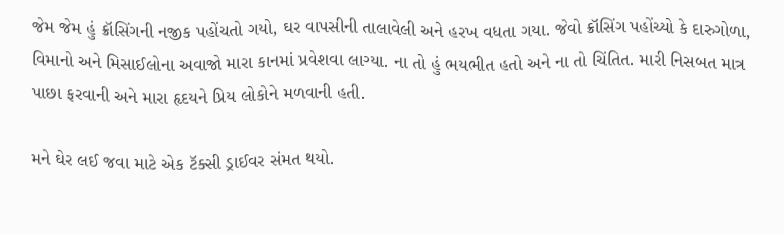જેમ જેમ હું ક્રૉસિંગની નજીક પહોંચતો ગયો, ઘર વાપસીની તાલાવેલી અને હરખ વધતા ગયા. જેવો ક્રૉસિંગ પહોંચ્યો કે દારુગોળા, વિમાનો અને મિસાઈલોના અવાજો મારા કાનમાં પ્રવેશવા લાગ્યા. ના તો હું ભયભીત હતો અને ના તો ચિંતિત. મારી નિસબત માત્ર પાછા ફરવાની અને મારા હૃદયને પ્રિય લોકોને મળવાની હતી.

મને ઘેર લઈ જવા માટે એક ટૅક્સી ડ્રાઈવર સંમત થયો.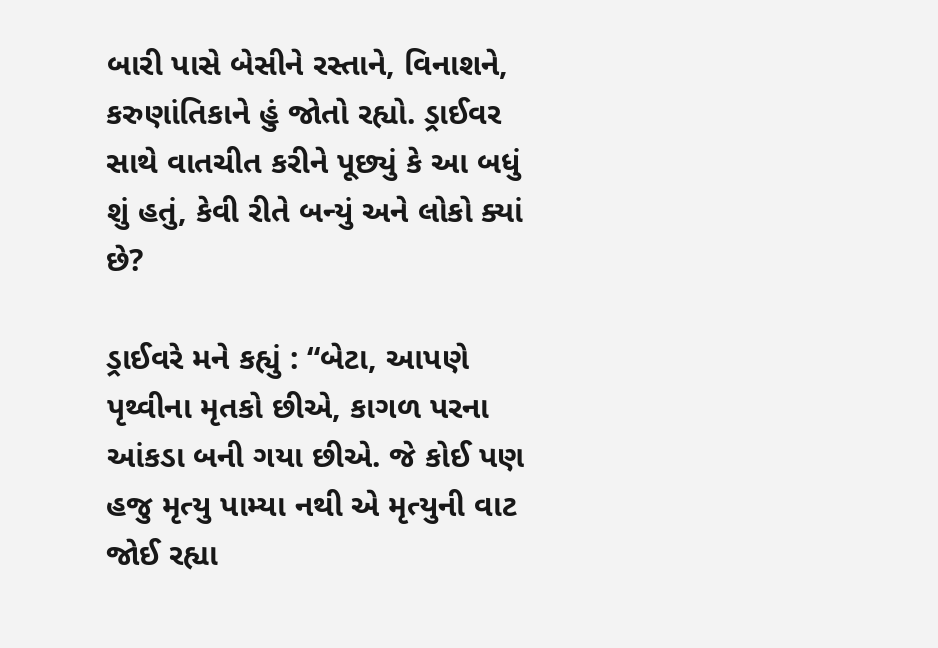બારી પાસે બેસીને રસ્તાને, વિનાશને, કરુણાંતિકાને હું જોતો રહ્યો. ડ્રાઈવર સાથે વાતચીત કરીને પૂછ્યું કે આ બધું શું હતું, કેવી રીતે બન્યું અને લોકો ક્યાં છે?

ડ્રાઈવરે મને કહ્યું : “બેટા, આપણે પૃથ્વીના મૃતકો છીએ, કાગળ પરના આંકડા બની ગયા છીએ. જે કોઈ પણ હજુ મૃત્યુ પામ્યા નથી એ મૃત્યુની વાટ જોઈ રહ્યા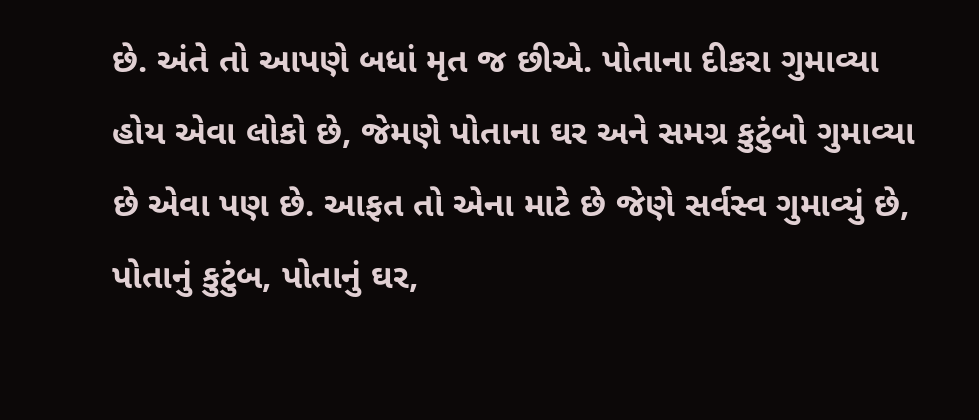છે. અંતે તો આપણે બધાં મૃત જ છીએ. પોતાના દીકરા ગુમાવ્યા હોય એવા લોકો છે, જેમણે પોતાના ઘર અને સમગ્ર કુટુંબો ગુમાવ્યા છે એવા પણ છે. આફત તો એના માટે છે જેણે સર્વસ્વ ગુમાવ્યું છે, પોતાનું કુટુંબ, પોતાનું ઘર,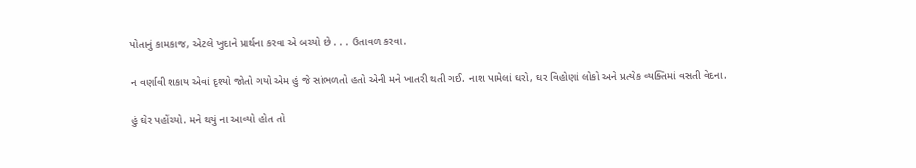પોતાનું કામકાજ, એટલે ખુદાને પ્રાર્થના કરવા એ બચ્યો છે . . . ઉતાવળ કરવા.

ન વર્ણાવી શકાય એવાં દૃશ્યો જોતો ગયો એમ હું જે સાંભળતો હતો એની મને ખાતરી થતી ગઈ. નાશ પામેલાં ઘરો, ઘર વિહોણાં લોકો અને પ્રત્યેક વ્યક્તિમાં વસતી વેદના.

હું ઘેર પહોંચ્યો. મને થયું ના આવ્યો હોત તો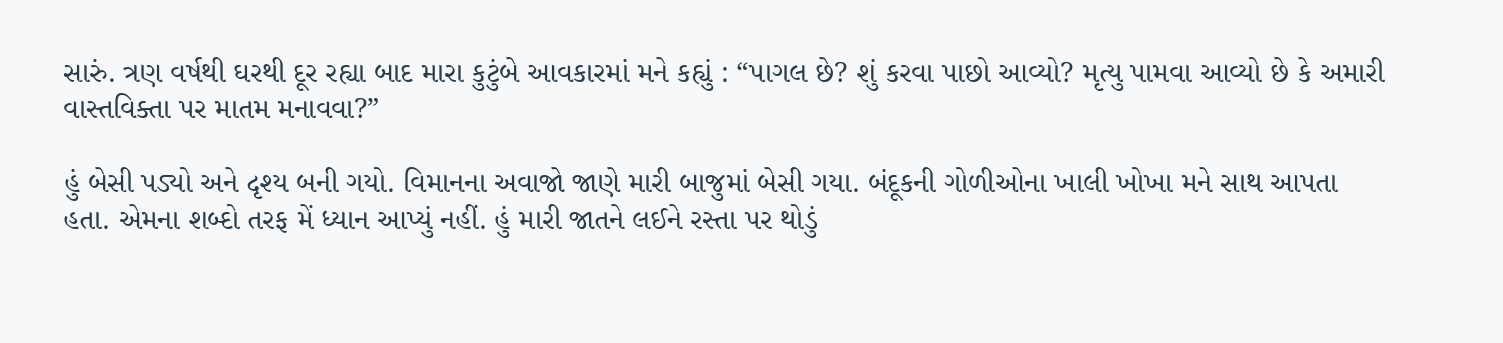સારું. ત્રણ વર્ષથી ઘરથી દૂર રહ્યા બાદ મારા કુટુંબે આવકારમાં મને કહ્યું : “પાગલ છે? શું કરવા પાછો આવ્યો? મૃત્યુ પામવા આવ્યો છે કે અમારી વાસ્તવિક્તા પર માતમ મનાવવા?”

હું બેસી પડ્યો અને દૃશ્ય બની ગયો. વિમાનના અવાજો જાણે મારી બાજુમાં બેસી ગયા. બંદૂકની ગોળીઓના ખાલી ખોખા મને સાથ આપતા હતા. એમના શબ્દો તરફ મેં ધ્યાન આપ્યું નહીં. હું મારી જાતને લઈને રસ્તા પર થોડું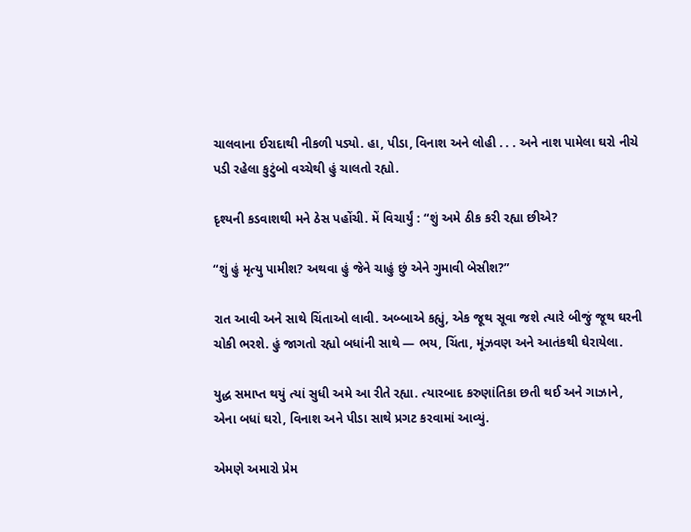ચાલવાના ઈરાદાથી નીકળી પડ્યો. હા, પીડા, વિનાશ અને લોહી . . . અને નાશ પામેલા ઘરો નીચે પડી રહેલા કુટુંબો વચ્ચેથી હું ચાલતો રહ્યો.

દૃશ્યની કડવાશથી મને ઠેસ પહોંચી. મેં વિચાર્યું : “શું અમે ઠીક કરી રહ્યા છીએ?

“શું હું મૃત્યુ પામીશ? અથવા હું જેને ચાહું છું એને ગુમાવી બેસીશ?”

રાત આવી અને સાથે ચિંતાઓ લાવી. અબ્બાએ કહ્યું, એક જૂથ સૂવા જશે ત્યારે બીજું જૂથ ઘરની ચોકી ભરશે. હું જાગતો રહ્યો બધાંની સાથે — ભય, ચિંતા, મૂંઝવણ અને આતંકથી ઘેરાયેલા.

યુદ્ધ સમાપ્ત થયું ત્યાં સુધી અમે આ રીતે રહ્યા. ત્યારબાદ કરુણાંતિકા છતી થઈ અને ગાઝાને, એના બધાં ઘરો, વિનાશ અને પીડા સાથે પ્રગટ કરવામાં આવ્યું.

એમણે અમારો પ્રેમ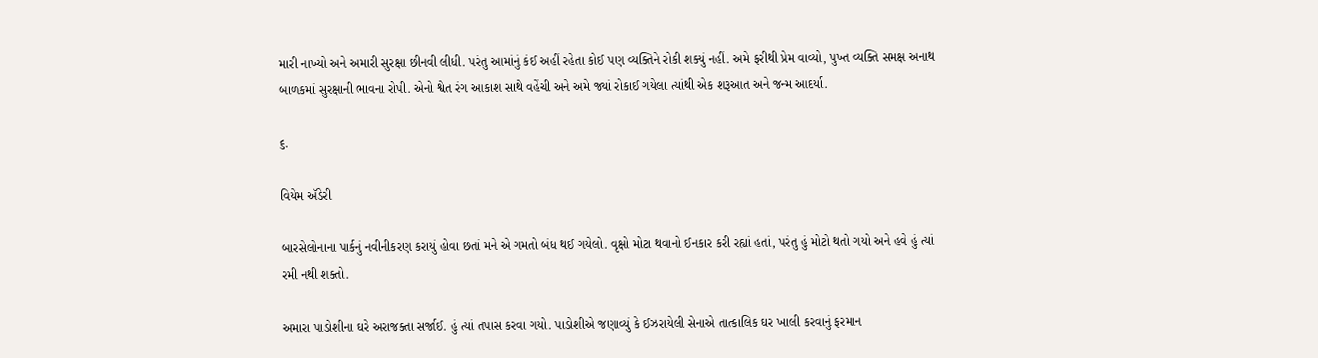મારી નાખ્યો અને અમારી સુરક્ષા છીનવી લીધી. પરંતુ આમાંનું કંઈ અહીં રહેતા કોઈ પણ વ્યક્તિને રોકી શક્યું નહીં. અમે ફરીથી પ્રેમ વાવ્યો, પુખ્ત વ્યક્તિ સમક્ષ અનાથ બાળકમાં સુરક્ષાની ભાવના રોપી. એનો શ્વેત રંગ આકાશ સાથે વહેંચી અને અમે જ્યાં રોકાઈ ગયેલા ત્યાંથી એક શરૂઆત અને જન્મ આદર્યા.

૬.

વિયેમ ઍડેરી

બારસેલોનાના પાર્કનું નવીનીકરણ કરાયું હોવા છતાં મને એ ગમતો બંધ થઈ ગયેલો. વૃક્ષો મોટા થવાનો ઈનકાર કરી રહ્યાં હતાં, પરંતુ હું મોટો થતો ગયો અને હવે હું ત્યાં રમી નથી શક્તો.

અમારા પાડોશીના ઘરે અરાજક્તા સર્જાઈ. હું ત્યાં તપાસ કરવા ગયો. પાડોશીએ જણાવ્યું કે ઈઝરાયેલી સેનાએ તાત્કાલિક ઘર ખાલી કરવાનું ફરમાન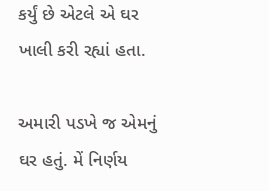કર્યું છે એટલે એ ઘર ખાલી કરી રહ્યાં હતા.

અમારી પડખે જ એમનું ઘર હતું. મેં નિર્ણય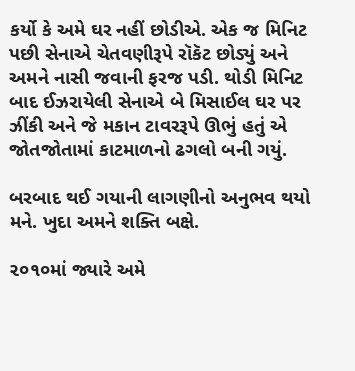કર્યો કે અમે ઘર નહીં છોડીએ. એક જ મિનિટ પછી સેનાએ ચેતવણીરૂપે રૉકૅટ છોડ્યું અને અમને નાસી જવાની ફરજ પડી. થોડી મિનિટ બાદ ઈઝરાયેલી સેનાએ બે મિસાઈલ ઘર પર ઝીંકી અને જે મકાન ટાવરરૂપે ઊભું હતું એ જોતજોતામાં કાટમાળનો ઢગલો બની ગયું.

બરબાદ થઈ ગયાની લાગણીનો અનુભવ થયો મને. ખુદા અમને શક્તિ બક્ષે.

૨૦૧૦માં જ્યારે અમે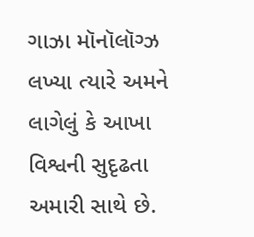ગાઝા મૉનૉલૉગ્ઝ લખ્યા ત્યારે અમને લાગેલું કે આખા વિશ્વની સુદૃઢતા અમારી સાથે છે.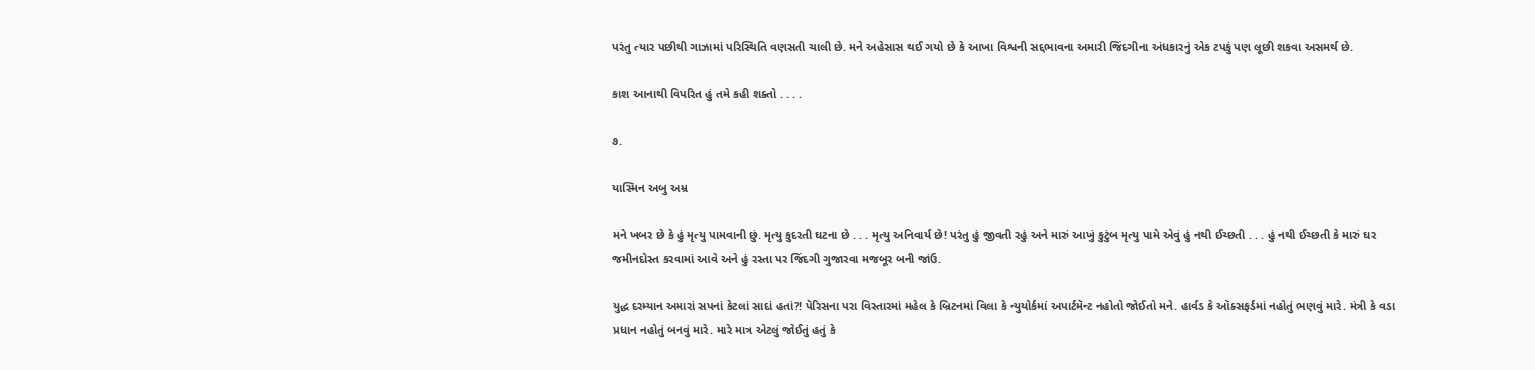પરંતુ ત્યાર પછીથી ગાઝામાં પરિસ્થિતિ વણસતી ચાલી છે. મને અહેસાસ થઈ ગયો છે કે આખા વિશ્વની સદ્દભાવના અમારી જિંદગીના અંધકારનું એક ટપકું પણ લૂછી શકવા અસમર્થ છે.

કાશ આનાથી વિપરિત હું તમે કહી શક્તો . . . .

૭.

યાસ્મિન અબુ અમ્ર

મને ખબર છે કે હું મૃત્યુ પામવાની છું. મૃત્યુ કુદરતી ઘટના છે . . . મૃત્યુ અનિવાર્ય છે! પરંતુ હું જીવતી રહું અને મારું આખું કુટુંબ મૃત્યુ પામે એવું હું નથી ઈચ્છતી . . . હું નથી ઈચ્છતી કે મારું ઘર જમીનદોસ્ત કરવામાં આવે અને હું રસ્તા પર જિંદગી ગુજારવા મજબૂર બની જાંઉ.

યુદ્ધ દરમ્યાન અમારાં સપનાં કેટલાં સાદાં હતાં?! પૅરિસના પરા વિસ્તારમાં મહેલ કે બ્રિટનમાં વિલા કે ન્યુયોર્કમાં અપાર્ટમૅન્ટ નહોતો જોઈતો મને. હાર્વડ કે ઑક્સફર્ડમાં નહોતું ભણવું મારે. મંત્રી કે વડા પ્રધાન નહોતું બનવું મારે. મારે માત્ર એટલું જોઈતું હતું કે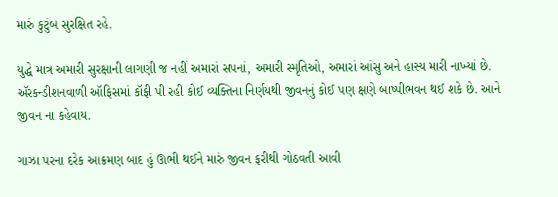મારું કુટુંબ સુરક્ષિત રહે.

યુદ્ધે માત્ર અમારી સુરક્ષાની લાગણી જ નહીં અમારાં સપનાં, અમારી સ્મૃતિઓ, અમારાં આંસુ અને હાસ્ય મારી નાખ્યાં છે. ઍરકન્ડીશનવાળી ઑફિસમાં કૉફી પી રહી કોઈ વ્યક્તિના નિર્ણયથી જીવનનું કોઈ પણ ક્ષણે બાષ્પીભવન થઈ શકે છે. આને જીવન ના કહેવાય.

ગાઝા પરના દરેક આક્રમણ બાદ હું ઊભી થઈને મારું જીવન ફરીથી ગોઠવતી આવી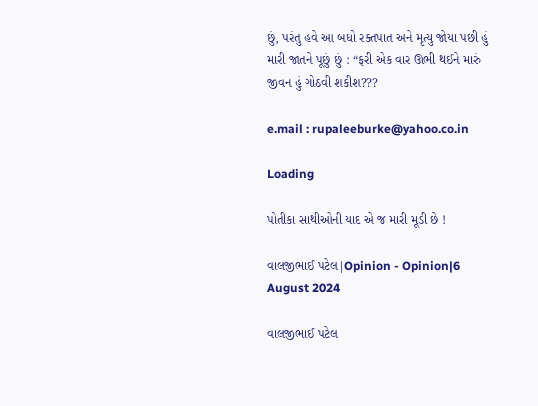છું, પરંતુ હવે આ બધો રક્તપાત અને મૃત્યુ જોયા પછી હું મારી જાતને પૂછું છું : “ફરી એક વાર ઊભી થઈને મારું જીવન હું ગોઠવી શકીશ???

e.mail : rupaleeburke@yahoo.co.in

Loading

પોતીકા સાથીઓની યાદ એ જ મારી મૂડી છે !

વાલજીભાઈ પટેલ|Opinion - Opinion|6 August 2024

વાલજીભાઈ પટેલ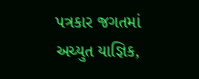પત્રકાર જગતમાં અચ્યુત યાજ્ઞિક,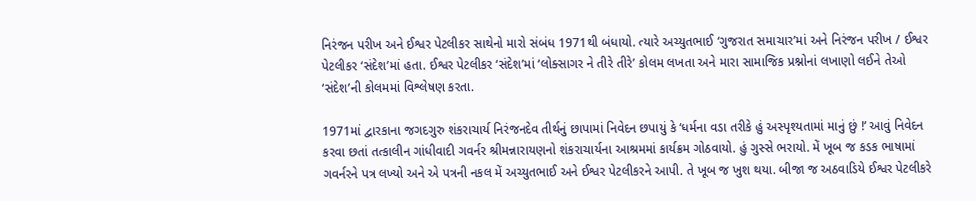નિરંજન પરીખ અને ઈશ્વર પેટલીકર સાથેનો મારો સંબંધ 1971થી બંધાયો. ત્યારે અચ્યુતભાઈ ‘ગુજરાત સમાચાર’માં અને નિરંજન પરીખ / ઈશ્વર પેટલીકર ‘સંદેશ’માં હતા. ઈશ્વર પેટલીકર ‘સંદેશ’માં ‘લોક્સાગર ને તીરે તીરે’ કોલમ લખતા અને મારા સામાજિક પ્રશ્નોનાં લખાણો લઈને તેઓ ‘સંદેશ’ની કોલમમાં વિશ્લેષણ કરતા.

1971માં દ્વારકાના જગદગુરુ શંકરાચાર્ય નિરંજનદેવ તીર્થનું છાપામાં નિવેદન છપાયું કે ‘ધર્મના વડા તરીકે હું અસ્પૃશ્યતામાં માનું છું !’ આવું નિવેદન કરવા છતાં તત્કાલીન ગાંધીવાદી ગવર્નર શ્રીમન્નારાયણનો શંકરાચાર્યના આશ્રમમાં કાર્યક્રમ ગોઠવાયો. હું ગુસ્સે ભરાયો. મેં ખૂબ જ કડક ભાષામાં ગવર્નરને પત્ર લખ્યો અને એ પત્રની નકલ મેં અચ્યુતભાઈ અને ઈશ્વર પેટલીકરને આપી. તે ખૂબ જ ખુશ થયા. બીજા જ અઠવાડિયે ઈશ્વર પેટલીકરે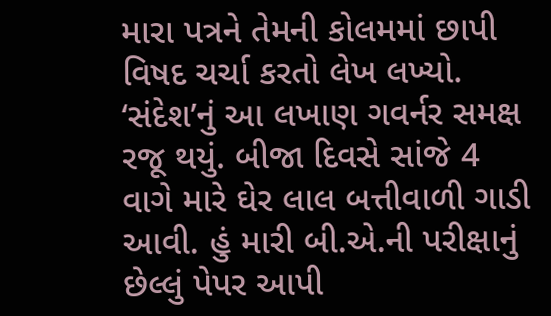મારા પત્રને તેમની કોલમમાં છાપી વિષદ ચર્ચા કરતો લેખ લખ્યો. ‘સંદેશ’નું આ લખાણ ગવર્નર સમક્ષ રજૂ થયું. બીજા દિવસે સાંજે 4 વાગે મારે ઘેર લાલ બત્તીવાળી ગાડી આવી. હું મારી બી.એ.ની પરીક્ષાનું છેલ્લું પેપર આપી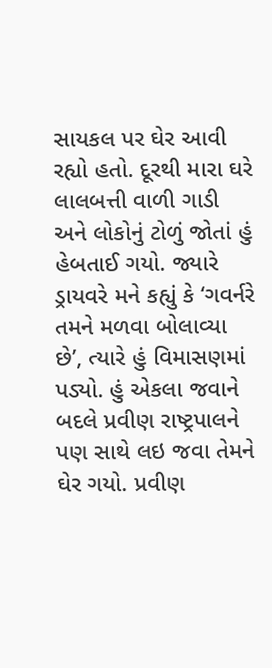સાયકલ પર ઘેર આવી રહ્યો હતો. દૂરથી મારા ઘરે લાલબત્તી વાળી ગાડી અને લોકોનું ટોળું જોતાં હું હેબતાઈ ગયો. જ્યારે ડ્રાયવરે મને કહ્યું કે ‘ગવર્નરે તમને મળવા બોલાવ્યા છે’, ત્યારે હું વિમાસણમાં પડ્યો. હું એકલા જવાને બદલે પ્રવીણ રાષ્ટ્રપાલને પણ સાથે લઇ જવા તેમને ઘેર ગયો. પ્રવીણ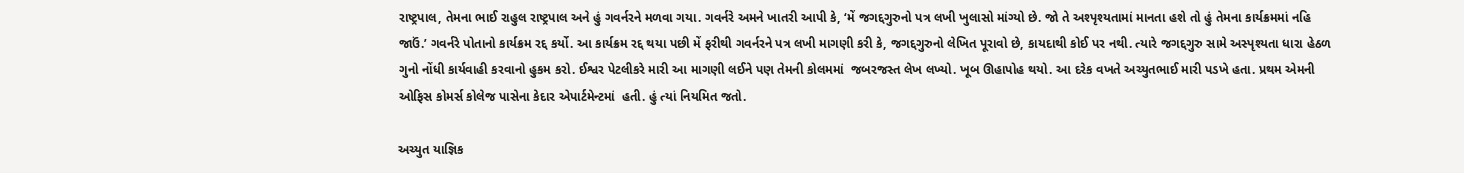રાષ્ટ્રપાલ, તેમના ભાઈ રાહુલ રાષ્ટ્રપાલ અને હું ગવર્નરને મળવા ગયા. ગવર્નરે અમને ખાતરી આપી કે, ‘મેં જગદ્દગુરુનો પત્ર લખી ખુલાસો માંગ્યો છે. જો તે અશ્પૃશ્યતામાં માનતા હશે તો હું તેમના કાર્યક્રમમાં નહિ જાઉં.’ ગવર્નરે પોતાનો કાર્યક્રમ રદ્દ કર્યો. આ કાર્યક્રમ રદ્દ થયા પછી મેં ફરીથી ગવર્નરને પત્ર લખી માગણી કરી કે, જગદ્દગુરુનો લેખિત પૂરાવો છે, કાયદાથી કોઈ પર નથી. ત્યારે જગદ્દગુરુ સામે અસ્પૃશ્યતા ધારા હેઠળ ગુનો નોંધી કાર્યવાહી કરવાનો હુકમ કરો. ઈશ્વર પેટલીકરે મારી આ માગણી લઈને પણ તેમની કોલમમાં  જબરજસ્ત લેખ લખ્યો. ખૂબ ઊહાપોહ થયો. આ દરેક વખતે અચ્યુતભાઈ મારી પડખે હતા. પ્રથમ એમની ઓફિસ કોમર્સ કોલેજ પાસેના કેદાર એપાર્ટમેન્ટમાં  હતી. હું ત્યાં નિયમિત જતો.

અચ્યુત યાજ્ઞિક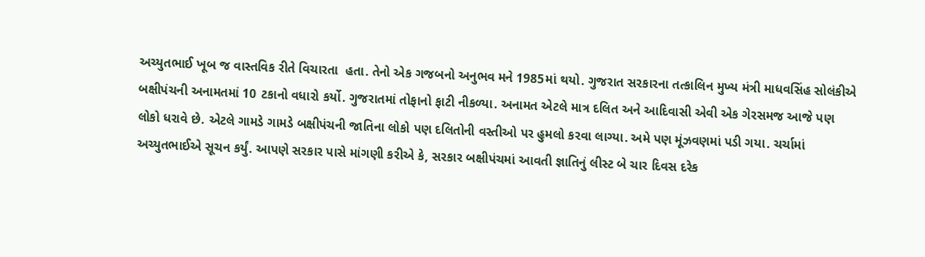અચ્યુતભાઈ ખૂબ જ વાસ્તવિક રીતે વિચારતા  હતા. તેનો એક ગજબનો અનુભવ મને 1985માં થયો. ગુજરાત સરકારના તત્કાલિન મુખ્ય મંત્રી માધવસિંહ સોલંકીએ બક્ષીપંચની અનામતમાં 10 ટકાનો વધારો કર્યો. ગુજરાતમાં તોફાનો ફાટી નીકળ્યા. અનામત એટલે માત્ર દલિત અને આદિવાસી એવી એક ગેરસમજ આજે પણ લોકો ધરાવે છે. એટલે ગામડે ગામડે બક્ષીપંચની જાતિના લોકો પણ દલિતોની વસ્તીઓ પર હુમલો કરવા લાગ્યા. અમે પણ મૂંઝવણમાં પડી ગયા. ચર્ચામાં અચ્યુતભાઈએ સૂચન કર્યું. આપણે સરકાર પાસે માંગણી કરીએ કે, સરકાર બક્ષીપંચમાં આવતી જ્ઞાતિનું લીસ્ટ બે ચાર દિવસ દરેક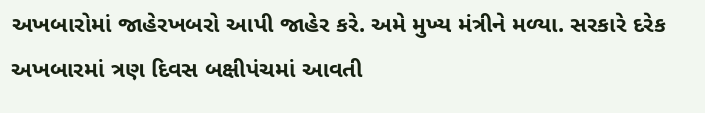અખબારોમાં જાહેરખબરો આપી જાહેર કરે. અમે મુખ્ય મંત્રીને મળ્યા. સરકારે દરેક અખબારમાં ત્રણ દિવસ બક્ષીપંચમાં આવતી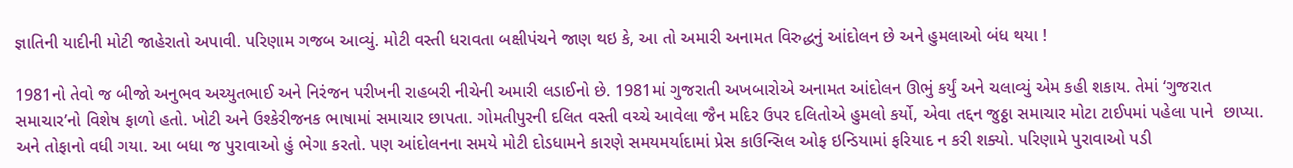જ્ઞાતિની યાદીની મોટી જાહેરાતો અપાવી. પરિણામ ગજબ આવ્યું. મોટી વસ્તી ધરાવતા બક્ષીપંચને જાણ થઇ કે, આ તો અમારી અનામત વિરુદ્ધનું આંદોલન છે અને હુમલાઓ બંધ થયા !

1981નો તેવો જ બીજો અનુભવ અચ્યુતભાઈ અને નિરંજન પરીખની રાહબરી નીચેની અમારી લડાઈનો છે. 1981માં ગુજરાતી અખબારોએ અનામત આંદોલન ઊભું કર્યું અને ચલાવ્યું એમ કહી શકાય. તેમાં ‘ગુજરાત સમાચાર’નો વિશેષ ફાળો હતો. ખોટી અને ઉશ્કેરીજનક ભાષામાં સમાચાર છાપતા. ગોમતીપુરની દલિત વસ્તી વચ્ચે આવેલા જૈન મદિર ઉપર દલિતોએ હુમલો કર્યો, એવા તદ્દન જુઠ્ઠા સમાચાર મોટા ટાઈપમાં પહેલા પાને  છાપ્યા. અને તોફાનો વધી ગયા. આ બધા જ પુરાવાઓ હું ભેગા કરતો. પણ આંદોલનના સમયે મોટી દોડધામને કારણે સમયમર્યાદામાં પ્રેસ કાઉન્સિલ ઓફ ઇન્ડિયામાં ફરિયાદ ન કરી શક્યો. પરિણામે પુરાવાઓ પડી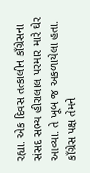રહ્યા. એક દિવસ તત્કાલીન કાઁગ્રેસના સંસદ સભ્ય હીરાલાલ પરમાર મારે ઘેર આવ્યા. તે ખૂબ જ અકળાયેલા હતા. કાઁગ્રેસ પક્ષ તેમને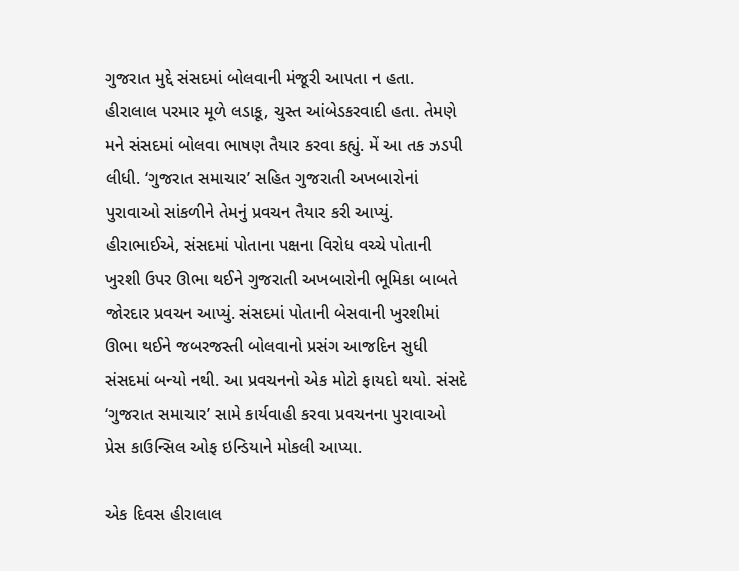ગુજરાત મુદ્દે સંસદમાં બોલવાની મંજૂરી આપતા ન હતા. હીરાલાલ પરમાર મૂળે લડાકૂ, ચુસ્ત આંબેડકરવાદી હતા. તેમણે મને સંસદમાં બોલવા ભાષણ તૈયાર કરવા કહ્યું. મેં આ તક ઝડપી લીધી. ‘ગુજરાત સમાચાર’ સહિત ગુજરાતી અખબારોનાં પુરાવાઓ સાંકળીને તેમનું પ્રવચન તૈયાર કરી આપ્યું. હીરાભાઈએ, સંસદમાં પોતાના પક્ષના વિરોધ વચ્ચે પોતાની ખુરશી ઉપર ઊભા થઈને ગુજરાતી અખબારોની ભૂમિકા બાબતે જોરદાર પ્રવચન આપ્યું. સંસદમાં પોતાની બેસવાની ખુરશીમાં ઊભા થઈને જબરજસ્તી બોલવાનો પ્રસંગ આજદિન સુધી સંસદમાં બન્યો નથી. આ પ્રવચનનો એક મોટો ફાયદો થયો. સંસદે ‘ગુજરાત સમાચાર’ સામે કાર્યવાહી કરવા પ્રવચનના પુરાવાઓ પ્રેસ કાઉન્સિલ ઓફ ઇન્ડિયાને મોકલી આપ્યા.

એક દિવસ હીરાલાલ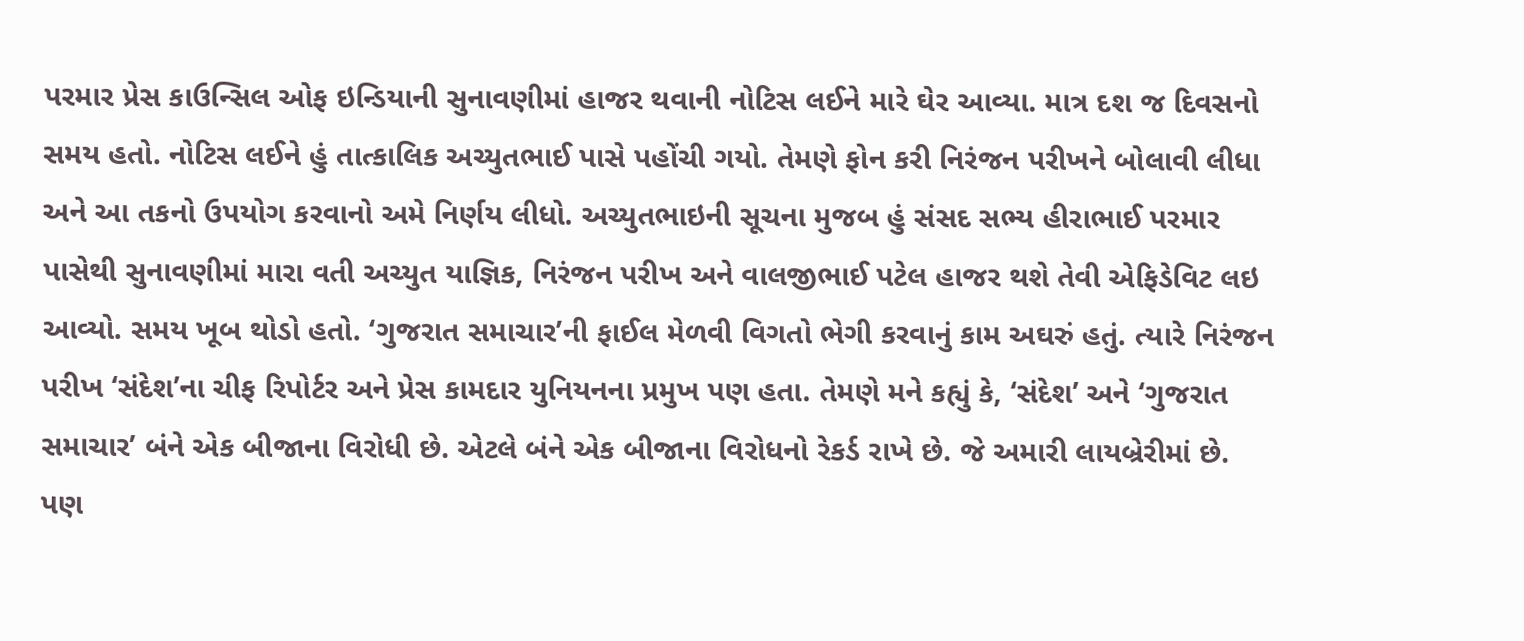પરમાર પ્રેસ કાઉન્સિલ ઓફ ઇન્ડિયાની સુનાવણીમાં હાજર થવાની નોટિસ લઈને મારે ઘેર આવ્યા. માત્ર દશ જ દિવસનો સમય હતો. નોટિસ લઈને હું તાત્કાલિક અચ્યુતભાઈ પાસે પહોંચી ગયો. તેમણે ફોન કરી નિરંજન પરીખને બોલાવી લીધા અને આ તકનો ઉપયોગ કરવાનો અમે નિર્ણય લીધો. અચ્યુતભાઇની સૂચના મુજબ હું સંસદ સભ્ય હીરાભાઈ પરમાર પાસેથી સુનાવણીમાં મારા વતી અચ્યુત યાજ્ઞિક, નિરંજન પરીખ અને વાલજીભાઈ પટેલ હાજર થશે તેવી એફિડેવિટ લઇ આવ્યો. સમય ખૂબ થોડો હતો. ‘ગુજરાત સમાચાર’ની ફાઈલ મેળવી વિગતો ભેગી કરવાનું કામ અઘરું હતું. ત્યારે નિરંજન પરીખ ‘સંદેશ’ના ચીફ રિપોર્ટર અને પ્રેસ કામદાર યુનિયનના પ્રમુખ પણ હતા. તેમણે મને કહ્યું કે, ‘સંદેશ’ અને ‘ગુજરાત સમાચાર’ બંને એક બીજાના વિરોધી છે. એટલે બંને એક બીજાના વિરોધનો રેકર્ડ રાખે છે. જે અમારી લાયબ્રેરીમાં છે. પણ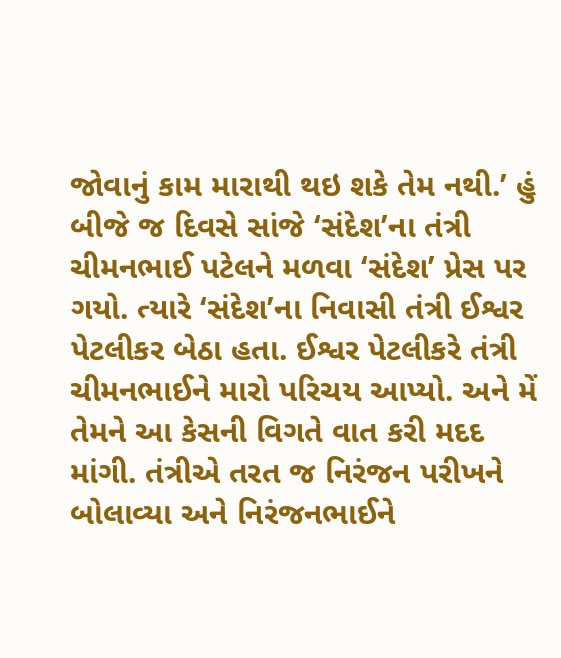જોવાનું કામ મારાથી થઇ શકે તેમ નથી.’ હું બીજે જ દિવસે સાંજે ‘સંદેશ’ના તંત્રી ચીમનભાઈ પટેલને મળવા ‘સંદેશ’ પ્રેસ પર ગયો. ત્યારે ‘સંદેશ’ના નિવાસી તંત્રી ઈશ્વર પેટલીકર બેઠા હતા. ઈશ્વર પેટલીકરે તંત્રી ચીમનભાઈને મારો પરિચય આપ્યો. અને મેં તેમને આ કેસની વિગતે વાત કરી મદદ માંગી. તંત્રીએ તરત જ નિરંજન પરીખને બોલાવ્યા અને નિરંજનભાઈને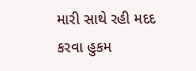મારી સાથે રહી મદદ કરવા હુકમ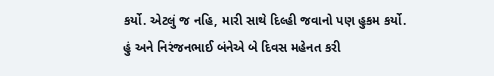કર્યો. એટલું જ નહિ, મારી સાથે દિલ્હી જવાનો પણ હુકમ કર્યો. હું અને નિરંજનભાઈ બંનેએ બે દિવસ મહેનત કરી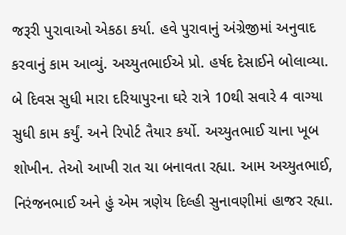જરૂરી પુરાવાઓ એકઠા કર્યા. હવે પુરાવાનું અંગ્રેજીમાં અનુવાદ કરવાનું કામ આવ્યું. અચ્યુતભાઈએ પ્રો. હર્ષદ દેસાઈને બોલાવ્યા. બે દિવસ સુધી મારા દરિયાપુરના ઘરે રાત્રે 10થી સવારે 4 વાગ્યા સુધી કામ કર્યું. અને રિપોર્ટ તૈયાર કર્યો. અચ્યુતભાઈ ચાના ખૂબ શોખીન. તેઓ આખી રાત ચા બનાવતા રહ્યા. આમ અચ્યુતભાઈ, નિરંજનભાઈ અને હું એમ ત્રણેય દિલ્હી સુનાવણીમાં હાજર રહ્યા.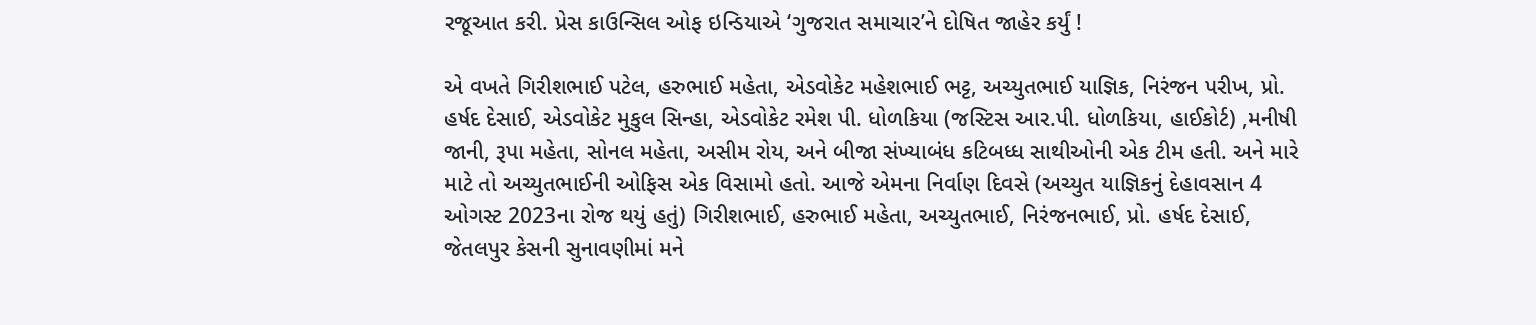રજૂઆત કરી. પ્રેસ કાઉન્સિલ ઓફ ઇન્ડિયાએ ‘ગુજરાત સમાચાર’ને દોષિત જાહેર કર્યું !

એ વખતે ગિરીશભાઈ પટેલ, હરુભાઈ મહેતા, એડવોકેટ મહેશભાઈ ભટ્ટ, અચ્યુતભાઈ યાજ્ઞિક, નિરંજન પરીખ, પ્રો. હર્ષદ દેસાઈ, એડવોકેટ મુકુલ સિન્હા, એડવોકેટ રમેશ પી. ધોળકિયા (જસ્ટિસ આર.પી. ધોળકિયા, હાઈકોર્ટ) ,મનીષી જાની, રૂપા મહેતા, સોનલ મહેતા, અસીમ રોય, અને બીજા સંખ્યાબંધ કટિબધ્ધ સાથીઓની એક ટીમ હતી. અને મારે માટે તો અચ્યુતભાઈની ઓફિસ એક વિસામો હતો. આજે એમના નિર્વાણ દિવસે (અચ્યુત યાજ્ઞિકનું દેહાવસાન 4 ઓગસ્ટ 2023ના રોજ થયું હતું) ગિરીશભાઈ, હરુભાઈ મહેતા, અચ્યુતભાઈ, નિરંજનભાઈ, પ્રો. હર્ષદ દેસાઈ, જેતલપુર કેસની સુનાવણીમાં મને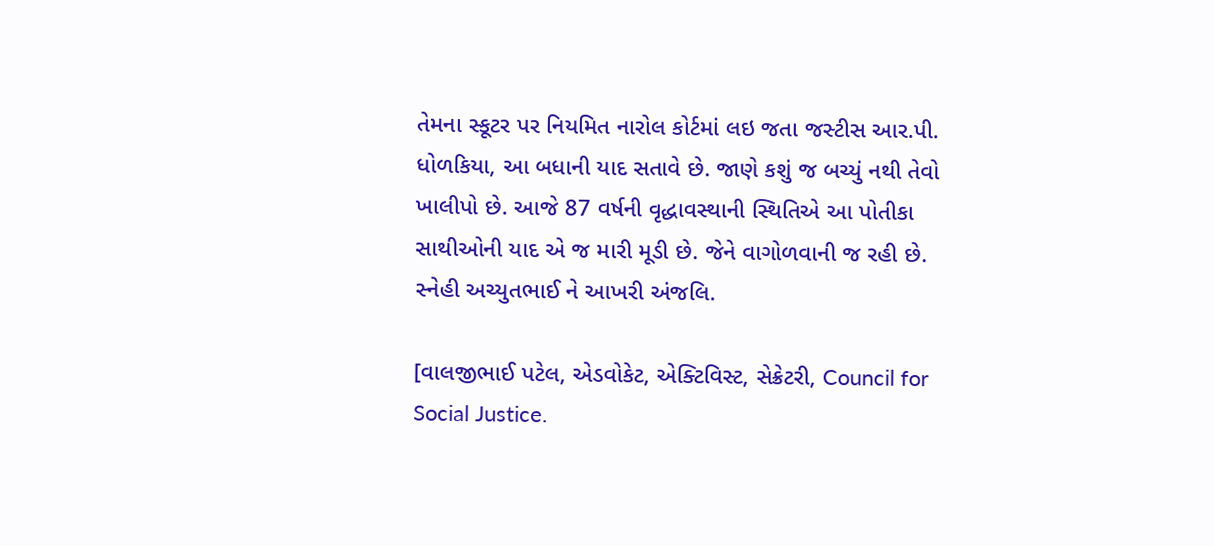તેમના સ્કૂટર પર નિયમિત નારોલ કોર્ટમાં લઇ જતા જસ્ટીસ આર.પી. ધોળકિયા, આ બધાની યાદ સતાવે છે. જાણે કશું જ બચ્યું નથી તેવો ખાલીપો છે. આજે 87 વર્ષની વૃદ્ધાવસ્થાની સ્થિતિએ આ પોતીકા સાથીઓની યાદ એ જ મારી મૂડી છે. જેને વાગોળવાની જ રહી છે. સ્નેહી અચ્યુતભાઈ ને આખરી અંજલિ.

[વાલજીભાઈ પટેલ, એડવોકેટ, એક્ટિવિસ્ટ, સેક્રેટરી, Council for Social Justice.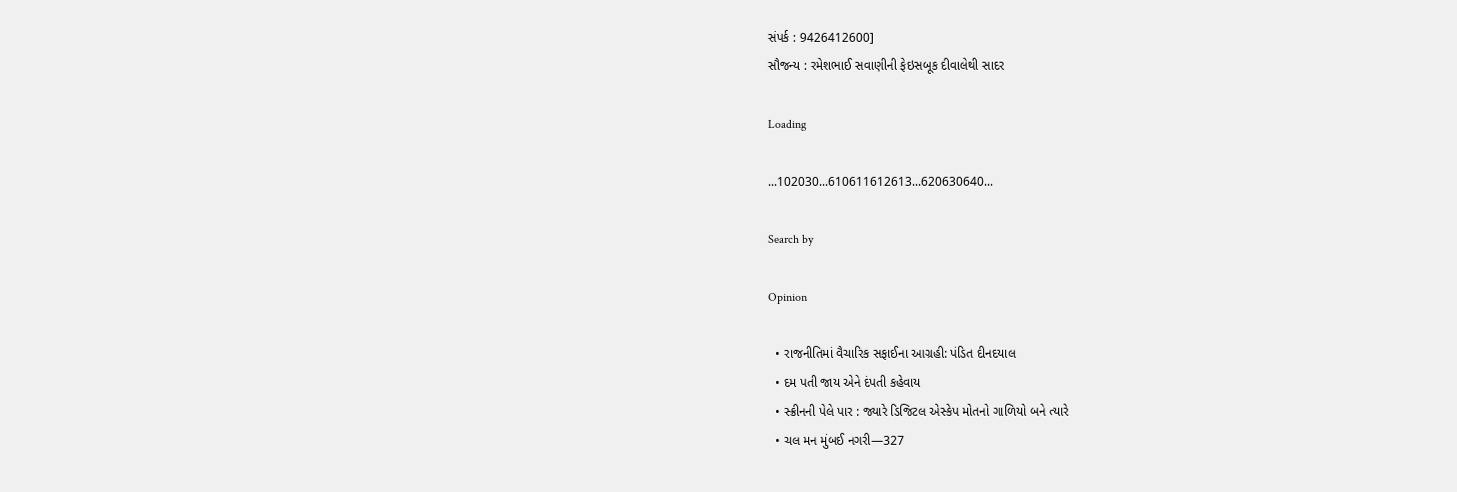સંપર્ક : 9426412600]
સૌજન્ય : રમેશભાઈ સવાણીની ફેઇસબૂક દીવાલેથી સાદર

Loading

...102030...610611612613...620630640...

Search by

Opinion

  • રાજનીતિમાં વૈચારિક સફાઈના આગ્રહી: પંડિત દીનદયાલ
  • દમ પતી જાય એને દંપતી કહેવાય
  • સ્ક્રીનની પેલે પાર : જ્યારે ડિજિટલ એસ્કેપ મોતનો ગાળિયો બને ત્યારે
  • ચલ મન મુંબઈ નગરી—327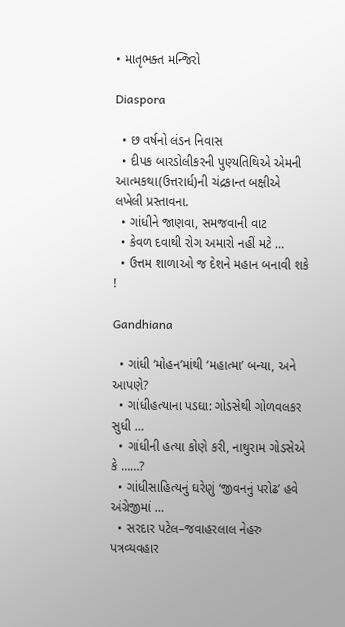• માતૃભક્ત મન્જિરો

Diaspora

  • છ વર્ષનો લંડન નિવાસ
  • દીપક બારડોલીકરની પુણ્યતિથિએ એમની આત્મકથા(ઉત્તરાર્ધ)ની ચંદ્રકાન્ત બક્ષીએ લખેલી પ્રસ્તાવના.
  • ગાંધીને જાણવા, સમજવાની વાટ
  • કેવળ દવાથી રોગ અમારો નહીં મટે …
  • ઉત્તમ શાળાઓ જ દેશને મહાન બનાવી શકે !

Gandhiana

  • ગાંધી ‘મોહન’માંથી ‘મહાત્મા’ બન્યા, અને આપણે?
  • ગાંધીહત્યાના પડઘા: ગોડસેથી ગોળવલકર સુધી …
  • ગાંધીની હત્યા કોણે કરી, નાથુરામ ગોડસેએ કે ……?
  • ગાંધીસાહિત્યનું ઘરેણું ‘જીવનનું પરોઢ’ હવે અંગ્રેજીમાં …
  • સરદાર પટેલ–જવાહરલાલ નેહરુ પત્રવ્યવહાર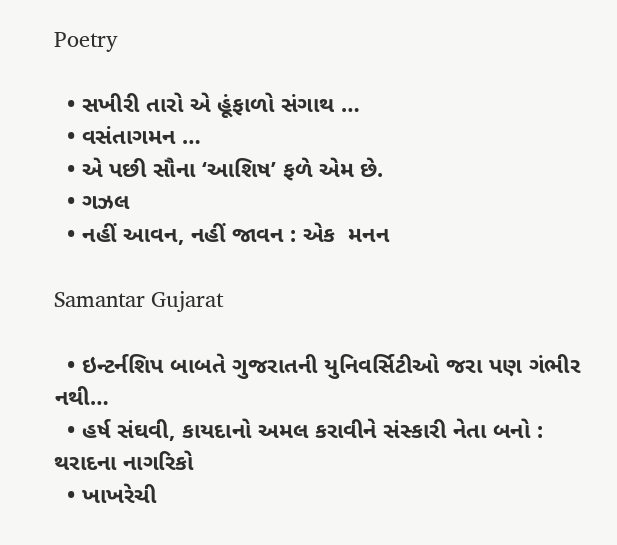Poetry

  • સખીરી તારો એ હૂંફાળો સંગાથ …
  • વસંતાગમન …
  • એ પછી સૌના ‘આશિષ’ ફળે એમ છે.
  • ગઝલ
  • નહીં આવન, નહીં જાવન : એક  મનન

Samantar Gujarat

  • ઇન્ટર્નશિપ બાબતે ગુજરાતની યુનિવર્સિટીઓ જરા પણ ગંભીર નથી…
  • હર્ષ સંઘવી, કાયદાનો અમલ કરાવીને સંસ્કારી નેતા બનો : થરાદના નાગરિકો
  • ખાખરેચી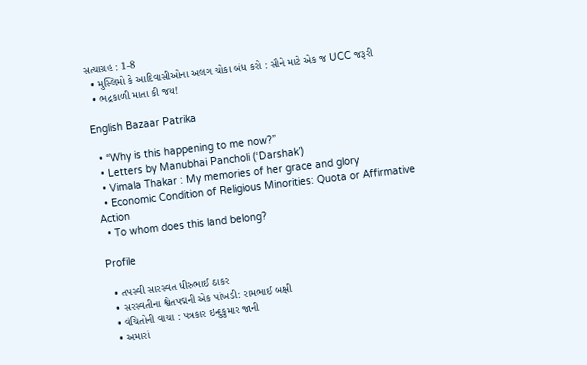સત્યાગ્રહ : 1-8
  • મુસ્લિમો કે આદિવાસીઓના અલગ ચોકા બંધ કરો : સૌને માટે એક જ UCC જરૂરી
  • ભદ્રકાળી માતા કી જય!

English Bazaar Patrika

  • “Why is this happening to me now?”
  • Letters by Manubhai Pancholi (‘Darshak’)
  • Vimala Thakar : My memories of her grace and glory
  • Economic Condition of Religious Minorities: Quota or Affirmative Action
  • To whom does this land belong?

Profile

  • તપસ્વી સારસ્વત ધીરુભાઈ ઠાકર
  • સરસ્વતીના શ્વેતપદ્મની એક પાંખડી: રામભાઈ બક્ષી
  • વંચિતોની વાચા : પત્રકાર ઇન્દુકુમાર જાની
  • અમારાં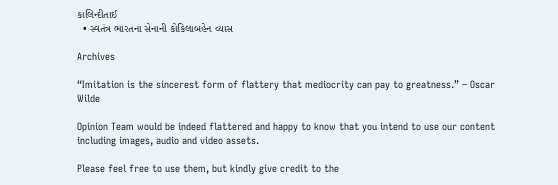કાલિન્દીતાઈ
  • સ્વતંત્ર ભારતના સેનાની કોકિલાબહેન વ્યાસ

Archives

“Imitation is the sincerest form of flattery that mediocrity can pay to greatness.” – Oscar Wilde

Opinion Team would be indeed flattered and happy to know that you intend to use our content including images, audio and video assets.

Please feel free to use them, but kindly give credit to the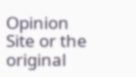Opinion Site or the original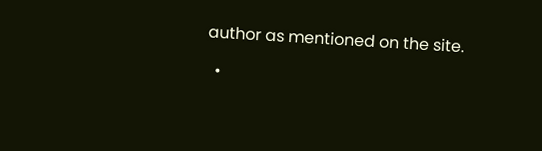author as mentioned on the site.

  •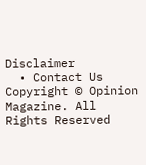Disclaimer
  • Contact Us
Copyright © Opinion Magazine. All Rights Reserved